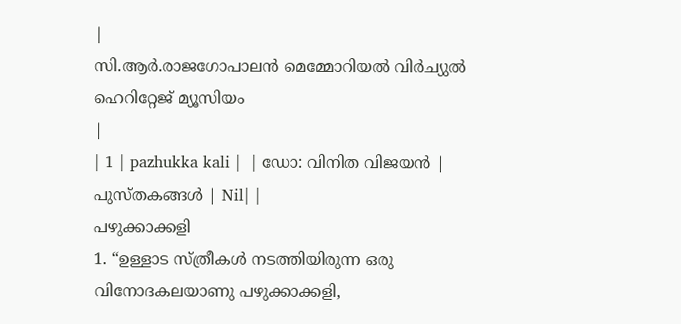|
സി.ആർ.രാജഗോപാലൻ മെമ്മോറിയൽ വിർച്യുൽ ഹെറിറ്റേജ് മ്യൂസിയം
|
| 1 | pazhukka kali |  | ഡോ: വിനിത വിജയൻ | പുസ്തകങ്ങൾ | Nil| |
പഴുക്കാക്കളി
1. “ഉള്ളാട സ്ത്രീകൾ നടത്തിയിരുന്ന ഒരു വിനോദകലയാണു പഴുക്കാക്കളി,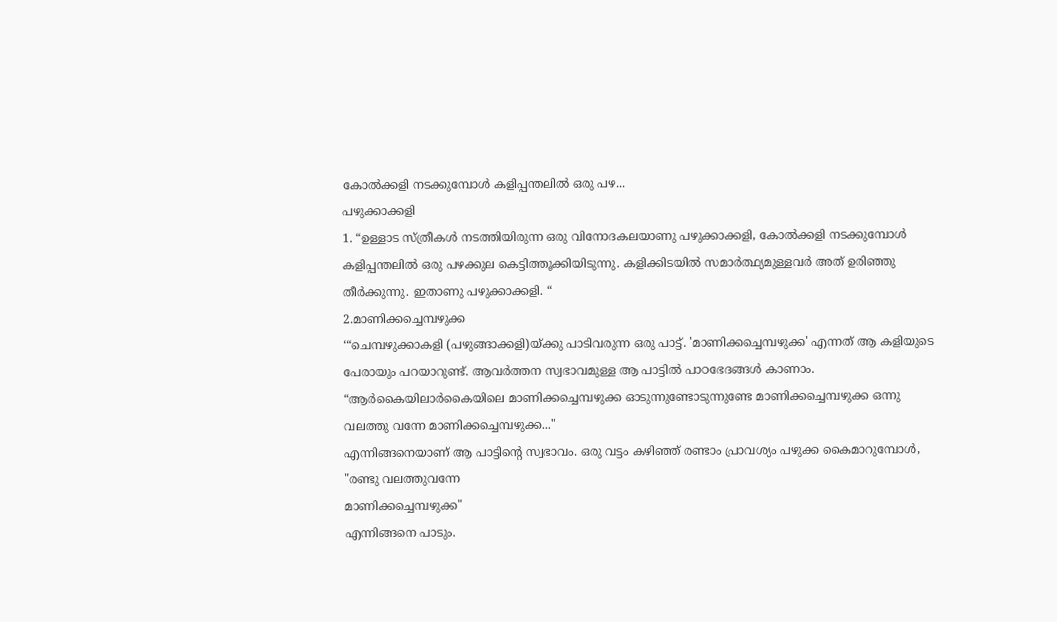കോൽക്കളി നടക്കുമ്പോൾ കളിപ്പന്തലിൽ ഒരു പഴ...
പഴുക്കാക്കളി
1. “ഉള്ളാട സ്ത്രീകൾ നടത്തിയിരുന്ന ഒരു വിനോദകലയാണു പഴുക്കാക്കളി, കോൽക്കളി നടക്കുമ്പോൾ കളിപ്പന്തലിൽ ഒരു പഴക്കുല കെട്ടിത്തൂക്കിയിടുന്നു. കളിക്കിടയിൽ സമാർത്ഥ്യമുള്ളവർ അത് ഉരിഞ്ഞു തീർക്കുന്നു. ഇതാണു പഴുക്കാക്കളി. “
2.മാണിക്കച്ചെമ്പഴുക്ക
‘“ചെമ്പഴുക്കാകളി (പഴുങ്ങാക്കളി)യ്ക്കു പാടിവരുന്ന ഒരു പാട്ട്. 'മാണിക്കച്ചെമ്പഴുക്ക' എന്നത് ആ കളിയുടെ പേരായും പറയാറുണ്ട്. ആവർത്തന സ്വഭാവമുള്ള ആ പാട്ടിൽ പാഠഭേദങ്ങൾ കാണാം.
“ആർകൈയിലാർകൈയിലെ മാണിക്കച്ചെമ്പഴുക്ക ഓടുന്നുണ്ടോടുന്നുണ്ടേ മാണിക്കച്ചെമ്പഴുക്ക ഒന്നു വലത്തു വന്നേ മാണിക്കച്ചെമ്പഴുക്ക..."
എന്നിങ്ങനെയാണ് ആ പാട്ടിന്റെ സ്വഭാവം. ഒരു വട്ടം കഴിഞ്ഞ് രണ്ടാം പ്രാവശ്യം പഴുക്ക കൈമാറുമ്പോൾ,
"രണ്ടു വലത്തുവന്നേ
മാണിക്കച്ചെമ്പഴുക്ക"
എന്നിങ്ങനെ പാടും.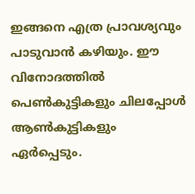ഇങ്ങനെ എത്ര പ്രാവശ്യവും പാടുവാൻ കഴിയും. ഈ വിനോദത്തിൽ പെൺകുട്ടികളും ചിലപ്പോൾ ആൺകുട്ടികളും ഏർപ്പെടും.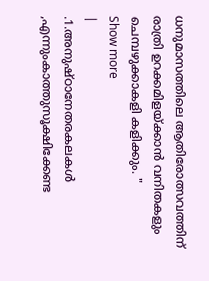ധനുമാസത്തിലെ ആതിരോത്സവത്തിന് രാത്രി ഉറക്കമിളയ്ക്കാൻ വനിതകളും ചെമ്പഴുക്കാകളി കളിക്കും. "
Show more
|
.1.അനുഷ്ഠാനേതരകലകൾ ,എന്നുംകാത്തുസൂക്ഷിക്കേണ്ട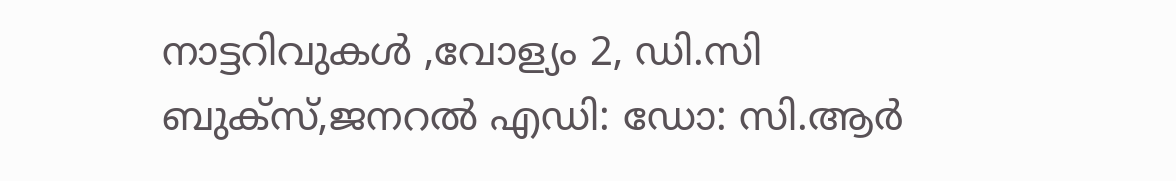നാട്ടറിവുകൾ ,വോള്യം 2, ഡി.സി ബുക്സ്,ജനറൽ എഡി: ഡോ: സി.ആർ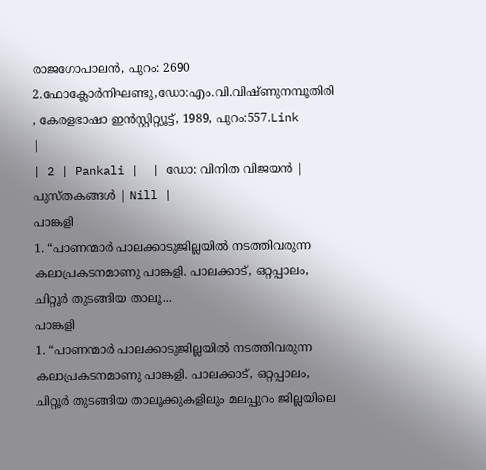രാജഗോപാലൻ, പുറം: 2690 2.ഫോക്ലോർനിഘണ്ടു,ഡോ:എം.വി.വിഷ്ണുനമ്പൂതിരി , കേരളഭാഷാ ഇൻസ്റ്റിറ്റ്യൂട്ട്, 1989, പുറം:557.Link
|
| 2 | Pankali |  | ഡോ: വിനിത വിജയൻ | പുസ്തകങ്ങൾ | Nill |
പാങ്കളി
1. “പാണന്മാർ പാലക്കാടുജില്ലയിൽ നടത്തിവരുന്ന കലാപ്രകടനമാണു പാങ്കളി. പാലക്കാട്, ഒറ്റപ്പാലം, ചിറ്റൂർ തുടങ്ങിയ താലൂ...
പാങ്കളി
1. “പാണന്മാർ പാലക്കാടുജില്ലയിൽ നടത്തിവരുന്ന കലാപ്രകടനമാണു പാങ്കളി. പാലക്കാട്, ഒറ്റപ്പാലം, ചിറ്റൂർ തുടങ്ങിയ താലൂക്കുകളിലും മലപ്പുറം ജില്ലയിലെ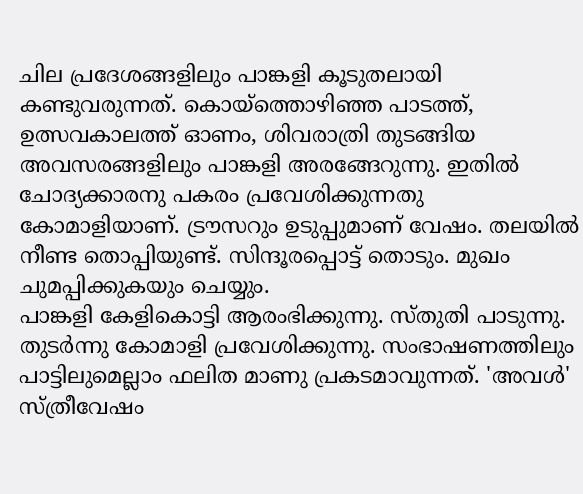ചില പ്രദേശങ്ങളിലും പാങ്കളി കൂടുതലായി കണ്ടുവരുന്നത്. കൊയ്ത്തൊഴിഞ്ഞ പാടത്ത്, ഉത്സവകാലത്ത് ഓണം, ശിവരാത്രി തുടങ്ങിയ അവസരങ്ങളിലും പാങ്കളി അരങ്ങേറുന്നു. ഇതിൽ ചോദ്യക്കാരനു പകരം പ്രവേശിക്കുന്നതു കോമാളിയാണ്. ട്രൗസറും ഉടുപ്പുമാണ് വേഷം. തലയിൽ നീണ്ട തൊപ്പിയുണ്ട്. സിന്ദൂരപ്പൊട്ട് തൊടും. മുഖം ചുമപ്പിക്കുകയും ചെയ്യും.
പാങ്കളി കേളികൊട്ടി ആരംഭിക്കുന്നു. സ്തുതി പാടുന്നു. തുടർന്നു കോമാളി പ്രവേശിക്കുന്നു. സംഭാഷണത്തിലും പാട്ടിലുമെല്ലാം ഫലിത മാണു പ്രകടമാവുന്നത്. 'അവൾ' സ്ത്രീവേഷം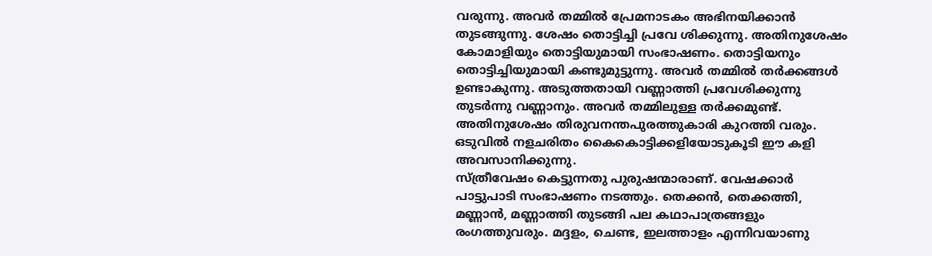വരുന്നു. അവർ തമ്മിൽ പ്രേമനാടകം അഭിനയിക്കാൻ തുടങ്ങുന്നു. ശേഷം തൊട്ടിച്ചി പ്രവേ ശിക്കുന്നു. അതിനുശേഷം കോമാളിയും തൊട്ടിയുമായി സംഭാഷണം. തൊട്ടിയനും തൊട്ടിച്ചിയുമായി കണ്ടുമുട്ടുന്നു. അവർ തമ്മിൽ തർക്കങ്ങൾ ഉണ്ടാകുന്നു. അടുത്തതായി വണ്ണാത്തി പ്രവേശിക്കുന്നു തുടർന്നു വണ്ണാനും. അവർ തമ്മിലുള്ള തർക്കമുണ്ട്. അതിനുശേഷം തിരുവനന്തപുരത്തുകാരി കുറത്തി വരും. ഒടുവിൽ നളചരിതം കൈകൊട്ടിക്കളിയോടുകൂടി ഈ കളി അവസാനിക്കുന്നു.
സ്ത്രീവേഷം കെട്ടുന്നതു പുരുഷന്മാരാണ്. വേഷക്കാർ പാട്ടുപാടി സംഭാഷണം നടത്തും. തെക്കൻ, തെക്കത്തി, മണ്ണാൻ, മണ്ണാത്തി തുടങ്ങി പല കഥാപാത്രങ്ങളും രംഗത്തുവരും. മദ്ദളം, ചെണ്ട, ഇലത്താളം എന്നിവയാണു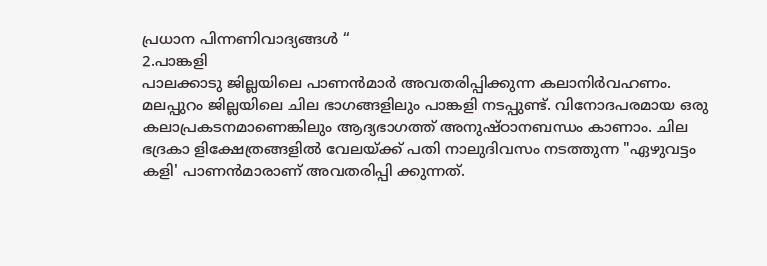പ്രധാന പിന്നണിവാദ്യങ്ങൾ “
2.പാങ്കളി
പാലക്കാടു ജില്ലയിലെ പാണൻമാർ അവതരിപ്പിക്കുന്ന കലാനിർവഹണം. മലപ്പുറം ജില്ലയിലെ ചില ഭാഗങ്ങളിലും പാങ്കളി നടപ്പുണ്ട്. വിനോദപരമായ ഒരു കലാപ്രകടനമാണെങ്കിലും ആദ്യഭാഗത്ത് അനുഷ്ഠാനബന്ധം കാണാം. ചില ഭദ്രകാ ളിക്ഷേത്രങ്ങളിൽ വേലയ്ക്ക് പതി നാലുദിവസം നടത്തുന്ന "ഏഴുവട്ടം കളി' പാണൻമാരാണ് അവതരിപ്പി ക്കുന്നത്.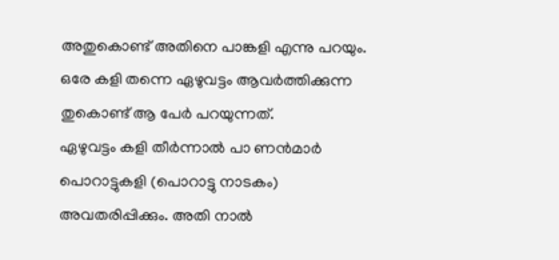അതുകൊണ്ട് അതിനെ പാങ്കളി എന്നു പറയും. ഒരേ കളി തന്നെ ഏഴുവട്ടം ആവർത്തിക്കുന്ന തുകൊണ്ട് ആ പേർ പറയുന്നത്.
ഏഴുവട്ടം കളി തീർന്നാൽ പാ ണൻമാർ പൊറാട്ടുകളി (പൊറാട്ടു നാടകം) അവതരിപ്പിക്കും. അതി നാൽ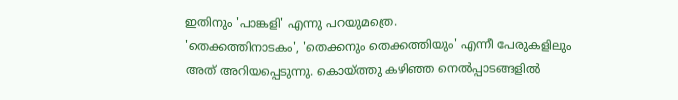ഇതിനും 'പാങ്കളി' എന്നു പറയുമത്രെ.
'തെക്കത്തിനാടകം', 'തെക്കനും തെക്കത്തിയും' എന്നീ പേരുകളിലും അത് അറിയപ്പെടുന്നു. കൊയ്ത്തു കഴിഞ്ഞ നെൽപ്പാടങ്ങളിൽ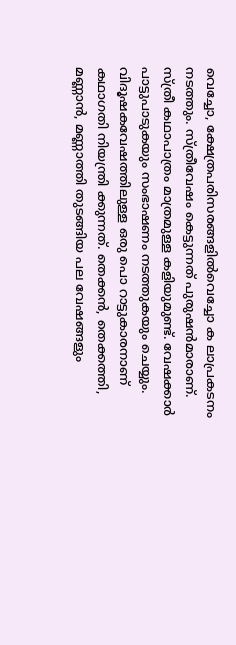വെച്ചോ, ക്ഷേത്രപരിസരങ്ങളിൽവെച്ചോ ക ലാപ്രകടനം നടത്തും. സ്ത്രീവേഷം കെട്ടുന്നത് പുരുഷൻമാരാണ്. സ്ത്രീ കഥാപാത്രം മാത്രമുള്ള കളിയുമുണ്ട്. വേഷക്കാർ പാട്ടുപാടുകയും സംഭാഷണം നടത്തുകയും ചെയ്യും. വിദൂഷകവേഷത്തിലുള്ള ഒരു പൊ റാട്ടുകാരനാണ് കഥാഗതി നിയന്ത്രി ക്കുന്നത്. തെക്കൻ, തെക്കത്തി, മണ്ണാൻ, മണ്ണാത്തി തുടങ്ങിയ പല വേഷങ്ങളും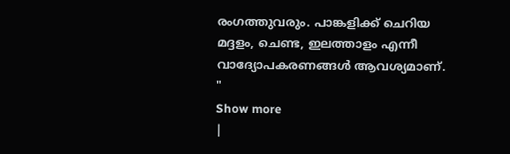രംഗത്തുവരും. പാങ്കളിക്ക് ചെറിയ മദ്ദളം, ചെണ്ട, ഇലത്താളം എന്നീ വാദ്യോപകരണങ്ങൾ ആവശ്യമാണ്. "
Show more
|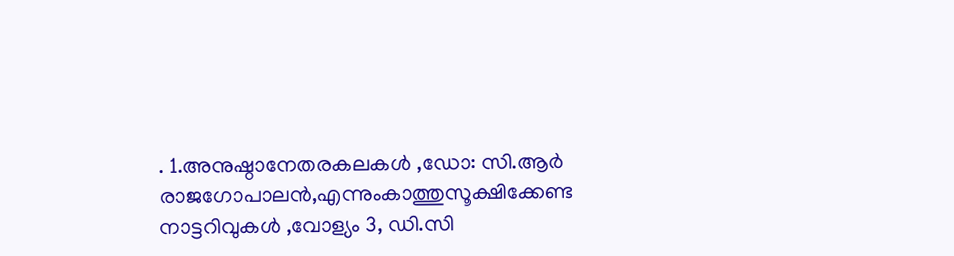. 1.അനുഷ്ഠാനേതരകലകൾ ,ഡോ: സി.ആർ രാജഗോപാലൻ,എന്നുംകാത്തുസൂക്ഷിക്കേണ്ട നാട്ടറിവുകൾ ,വോള്യം 3, ഡി.സി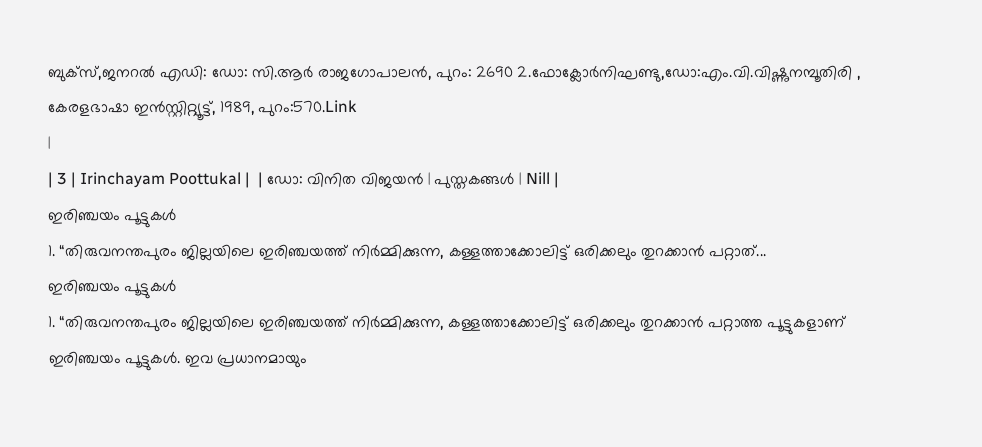ബുക്സ്,ജനറൽ എഡി: ഡോ: സി.ആർ രാജഗോപാലൻ, പുറം: 2690 2.ഫോക്ലോർനിഘണ്ടു,ഡോ:എം.വി.വിഷ്ണുനമ്പൂതിരി , കേരളഭാഷാ ഇൻസ്റ്റിറ്റ്യൂട്ട്, 1989, പുറം:570.Link
|
| 3 | Irinchayam Poottukal |  | ഡോ: വിനിത വിജയൻ | പുസ്തകങ്ങൾ | Nill |
ഇരിഞ്ചയം പൂട്ടുകൾ
1. “തിരുവനന്തപുരം ജില്ലയിലെ ഇരിഞ്ചയത്ത് നിർമ്മിക്കുന്ന, കള്ളത്താക്കോലിട്ട് ഒരിക്കലും തുറക്കാൻ പറ്റാത്...
ഇരിഞ്ചയം പൂട്ടുകൾ
1. “തിരുവനന്തപുരം ജില്ലയിലെ ഇരിഞ്ചയത്ത് നിർമ്മിക്കുന്ന, കള്ളത്താക്കോലിട്ട് ഒരിക്കലും തുറക്കാൻ പറ്റാത്ത പൂട്ടുകളാണ് ഇരിഞ്ചയം പൂട്ടുകൾ. ഇവ പ്രധാനമായും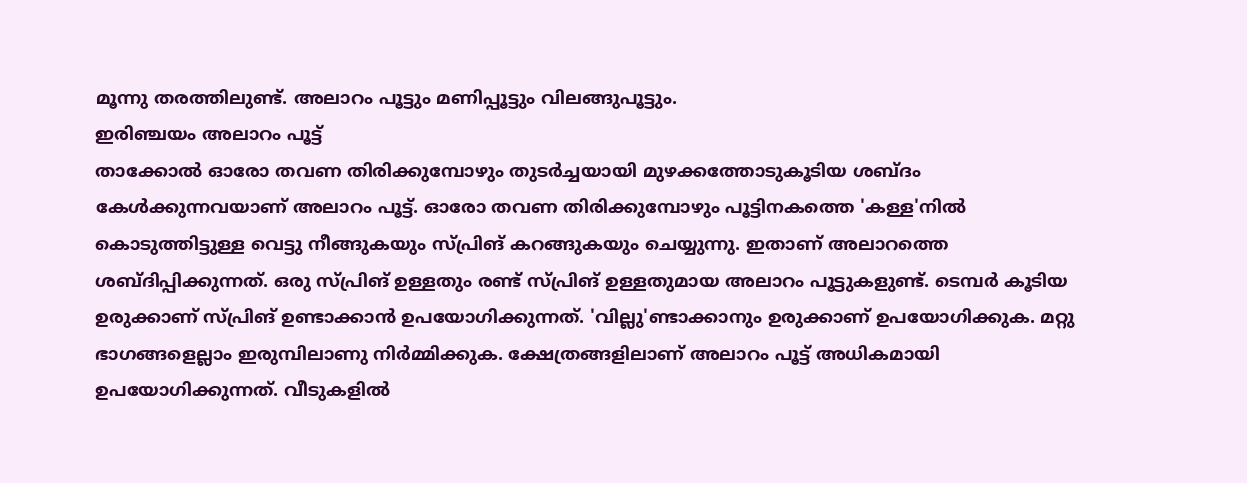മൂന്നു തരത്തിലുണ്ട്. അലാറം പൂട്ടും മണിപ്പൂട്ടും വിലങ്ങുപൂട്ടും.
ഇരിഞ്ചയം അലാറം പൂട്ട്
താക്കോൽ ഓരോ തവണ തിരിക്കുമ്പോഴും തുടർച്ചയായി മുഴക്കത്തോടുകൂടിയ ശബ്ദം കേൾക്കുന്നവയാണ് അലാറം പൂട്ട്. ഓരോ തവണ തിരിക്കുമ്പോഴും പൂട്ടിനകത്തെ 'കള്ള'നിൽ കൊടുത്തിട്ടുള്ള വെട്ടു നീങ്ങുകയും സ്പ്രിങ് കറങ്ങുകയും ചെയ്യുന്നു. ഇതാണ് അലാറത്തെ ശബ്ദിപ്പിക്കുന്നത്. ഒരു സ്പ്രിങ് ഉള്ളതും രണ്ട് സ്പ്രിങ് ഉള്ളതുമായ അലാറം പൂട്ടുകളുണ്ട്. ടെമ്പർ കൂടിയ ഉരുക്കാണ് സ്പ്രിങ് ഉണ്ടാക്കാൻ ഉപയോഗിക്കുന്നത്. 'വില്ലു'ണ്ടാക്കാനും ഉരുക്കാണ് ഉപയോഗിക്കുക. മറ്റു ഭാഗങ്ങളെല്ലാം ഇരുമ്പിലാണു നിർമ്മിക്കുക. ക്ഷേത്രങ്ങളിലാണ് അലാറം പൂട്ട് അധികമായി ഉപയോഗിക്കുന്നത്. വീടുകളിൽ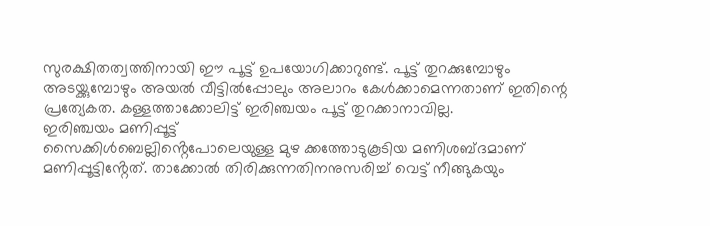സുരക്ഷിതത്വത്തിനായി ഈ പൂട്ട് ഉപയോഗിക്കാറുണ്ട്. പൂട്ട് തുറക്കുമ്പോഴും അടയ്ക്കുമ്പോഴും അയൽ വീട്ടിൽപ്പോലും അലാറം കേൾക്കാമെന്നതാണ് ഇതിന്റെ പ്രത്യേകത. കള്ളത്താക്കോലിട്ട് ഇരിഞ്ചയം പൂട്ട് തുറക്കാനാവില്ല.
ഇരിഞ്ചയം മണിപ്പൂട്ട്
സൈക്കിൾബെല്ലിൻ്റെപോലെയുള്ള മുഴ ക്കത്തോടുകൂടിയ മണിശബ്ദമാണ് മണിപ്പൂട്ടിൻ്റേത്. താക്കോൽ തിരിക്കുന്നതിനനുസരിച്ച് വെട്ട് നീങ്ങുകയും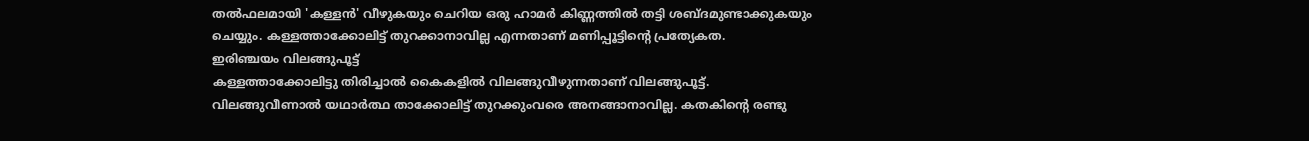തൽഫലമായി 'കള്ളൻ' വീഴുകയും ചെറിയ ഒരു ഹാമർ കിണ്ണത്തിൽ തട്ടി ശബ്ദമുണ്ടാക്കുകയും ചെയ്യും. കള്ളത്താക്കോലിട്ട് തുറക്കാനാവില്ല എന്നതാണ് മണിപ്പൂട്ടിന്റെ പ്രത്യേകത.
ഇരിഞ്ചയം വിലങ്ങുപൂട്ട്
കള്ളത്താക്കോലിട്ടു തിരിച്ചാൽ കൈകളിൽ വിലങ്ങുവീഴുന്നതാണ് വിലങ്ങുപൂട്ട്. വിലങ്ങുവീണാൽ യഥാർത്ഥ താക്കോലിട്ട് തുറക്കുംവരെ അനങ്ങാനാവില്ല. കതകിന്റെ രണ്ടു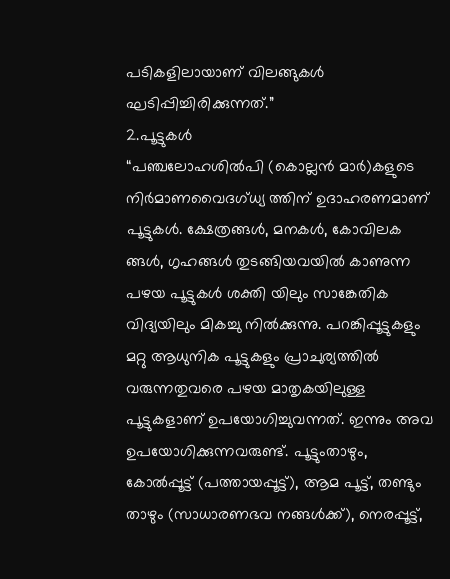പടികളിലായാണ് വിലങ്ങുകൾ ഘടിപ്പിച്ചിരിക്കുന്നത്.”
2.പൂട്ടുകൾ
“പഞ്ചലോഹശിൽപി (കൊല്ലൻ മാർ)കളുടെ നിർമാണവൈദഗ്ധ്യ ത്തിന് ഉദാഹരണമാണ് പൂട്ടുകൾ. ക്ഷേത്രങ്ങൾ, മനകൾ, കോവിലക ങ്ങൾ, ഗൃഹങ്ങൾ തുടങ്ങിയവയിൽ കാണുന്ന പഴയ പൂട്ടുകൾ ശക്തി യിലും സാങ്കേതിക വിദ്യയിലും മികച്ചു നിൽക്കുന്നു. പറങ്കിപ്പൂട്ടുകളും മറ്റു ആധുനിക പൂട്ടുകളും പ്രാചുര്യത്തിൽ വരുന്നതുവരെ പഴയ മാതൃകയിലുള്ള പൂട്ടുകളാണ് ഉപയോഗിച്ചുവന്നത്. ഇന്നും അവ ഉപയോഗിക്കുന്നവരുണ്ട്. പൂട്ടുംതാഴും, കോൽപ്പൂട്ട് (പത്തായപ്പൂട്ട്), ആമ പൂട്ട്, തണ്ടും താഴും (സാധാരണഭവ നങ്ങൾക്ക്), നെരപ്പൂട്ട്,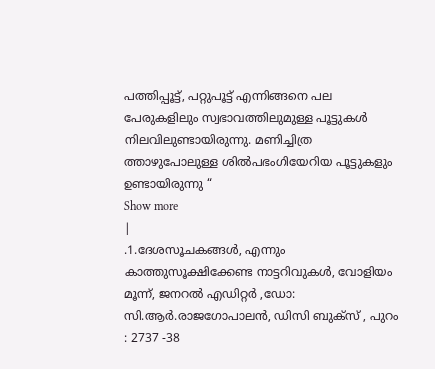പത്തിപ്പൂട്ട്, പറ്റുപൂട്ട് എന്നിങ്ങനെ പല പേരുകളിലും സ്വഭാവത്തിലുമുള്ള പൂട്ടുകൾ നിലവിലുണ്ടായിരുന്നു. മണിച്ചിത്ര ത്താഴുപോലുള്ള ശിൽപഭംഗിയേറിയ പൂട്ടുകളും ഉണ്ടായിരുന്നു “
Show more
|
.1.ദേശസൂചകങ്ങൾ, എന്നും കാത്തുസൂക്ഷിക്കേണ്ട നാട്ടറിവുകൾ, വോളിയം മൂന്ന്, ജനറൽ എഡിറ്റർ ,ഡോ: സി.ആർ.രാജഗോപാലൻ, ഡിസി ബുക്സ് , പുറം : 2737 -38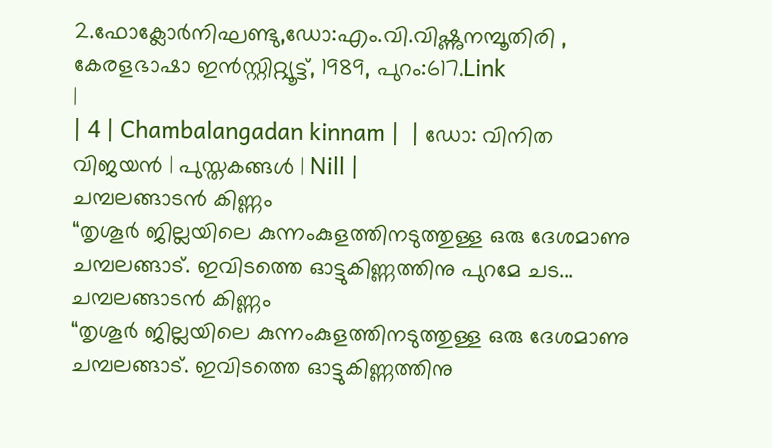2.ഫോക്ലോർനിഘണ്ടു,ഡോ:എം.വി.വിഷ്ണുനമ്പൂതിരി , കേരളഭാഷാ ഇൻസ്റ്റിറ്റ്യൂട്ട്, 1989, പുറം:617.Link
|
| 4 | Chambalangadan kinnam |  | ഡോ: വിനിത വിജയൻ | പുസ്തകങ്ങൾ | Nill |
ചമ്പലങ്ങാടൻ കിണ്ണം
“തൃശൂർ ജില്ലയിലെ കുന്നംകുളത്തിനടുത്തുള്ള ഒരു ദേശമാണു ചമ്പലങ്ങാട്. ഇവിടത്തെ ഓട്ടുകിണ്ണത്തിനു പുറമേ ചട...
ചമ്പലങ്ങാടൻ കിണ്ണം
“തൃശൂർ ജില്ലയിലെ കുന്നംകുളത്തിനടുത്തുള്ള ഒരു ദേശമാണു ചമ്പലങ്ങാട്. ഇവിടത്തെ ഓട്ടുകിണ്ണത്തിനു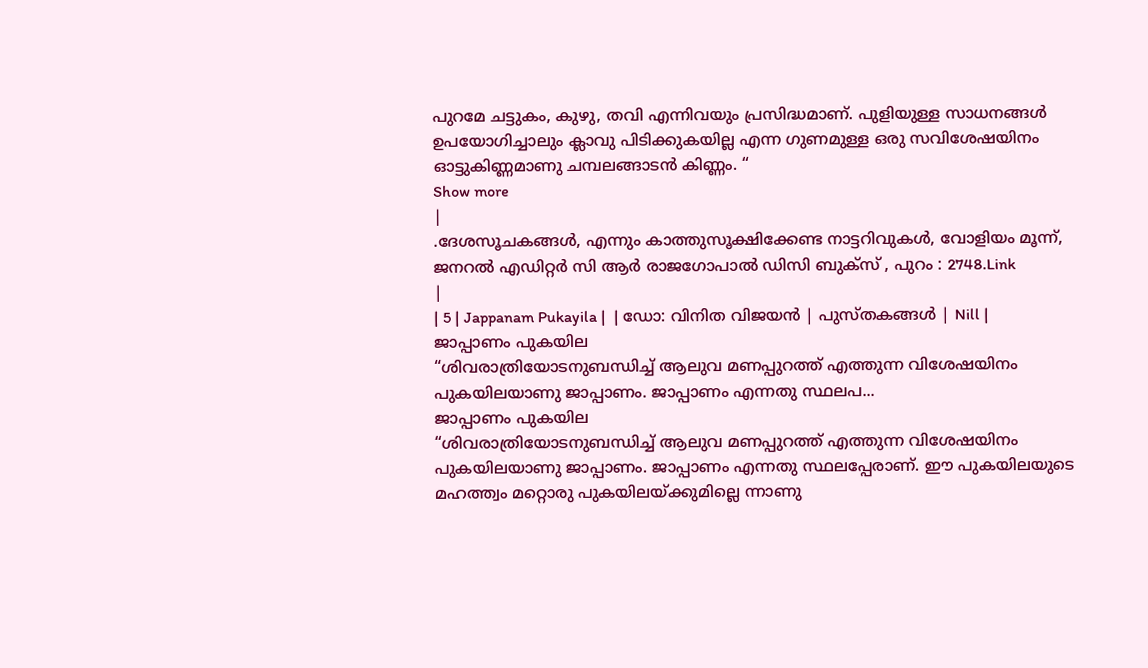പുറമേ ചട്ടുകം, കുഴു, തവി എന്നിവയും പ്രസിദ്ധമാണ്. പുളിയുള്ള സാധനങ്ങൾ ഉപയോഗിച്ചാലും ക്ലാവു പിടിക്കുകയില്ല എന്ന ഗുണമുള്ള ഒരു സവിശേഷയിനം ഓട്ടുകിണ്ണമാണു ചമ്പലങ്ങാടൻ കിണ്ണം. “
Show more
|
.ദേശസൂചകങ്ങൾ, എന്നും കാത്തുസൂക്ഷിക്കേണ്ട നാട്ടറിവുകൾ, വോളിയം മൂന്ന്, ജനറൽ എഡിറ്റർ സി ആർ രാജഗോപാൽ ഡിസി ബുക്സ് , പുറം : 2748.Link
|
| 5 | Jappanam Pukayila |  | ഡോ: വിനിത വിജയൻ | പുസ്തകങ്ങൾ | Nill |
ജാപ്പാണം പുകയില
“ശിവരാത്രിയോടനുബന്ധിച്ച് ആലുവ മണപ്പുറത്ത് എത്തുന്ന വിശേഷയിനം പുകയിലയാണു ജാപ്പാണം. ജാപ്പാണം എന്നതു സ്ഥലപ...
ജാപ്പാണം പുകയില
“ശിവരാത്രിയോടനുബന്ധിച്ച് ആലുവ മണപ്പുറത്ത് എത്തുന്ന വിശേഷയിനം പുകയിലയാണു ജാപ്പാണം. ജാപ്പാണം എന്നതു സ്ഥലപ്പേരാണ്. ഈ പുകയിലയുടെ മഹത്ത്വം മറ്റൊരു പുകയിലയ്ക്കുമില്ലെ ന്നാണു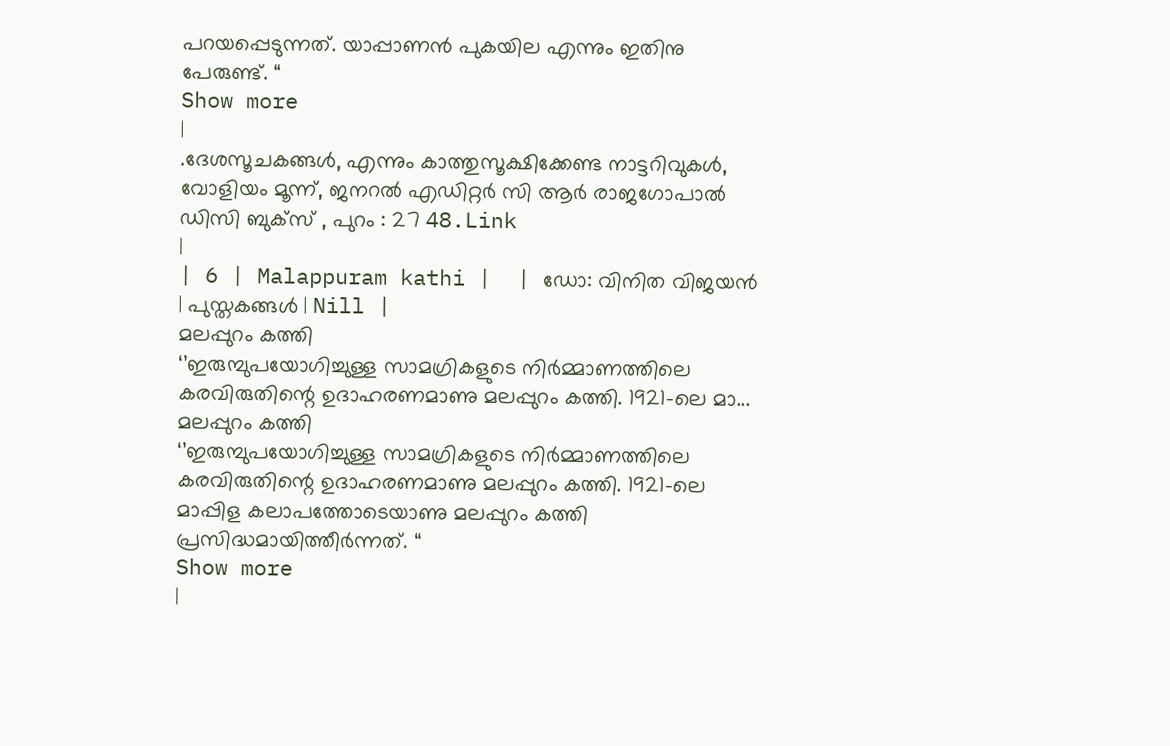പറയപ്പെടുന്നത്. യാപ്പാണൻ പുകയില എന്നും ഇതിനു പേരുണ്ട്. “
Show more
|
.ദേശസൂചകങ്ങൾ, എന്നും കാത്തുസൂക്ഷിക്കേണ്ട നാട്ടറിവുകൾ, വോളിയം മൂന്ന്, ജനറൽ എഡിറ്റർ സി ആർ രാജഗോപാൽ ഡിസി ബുക്സ് , പുറം : 27 48.Link
|
| 6 | Malappuram kathi |  | ഡോ: വിനിത വിജയൻ | പുസ്തകങ്ങൾ | Nill |
മലപ്പുറം കത്തി
‘’ഇരുമ്പുപയോഗിച്ചുള്ള സാമഗ്രികളുടെ നിർമ്മാണത്തിലെ കരവിരുതിന്റെ ഉദാഹരണമാണു മലപ്പുറം കത്തി. 1921-ലെ മാ...
മലപ്പുറം കത്തി
‘’ഇരുമ്പുപയോഗിച്ചുള്ള സാമഗ്രികളുടെ നിർമ്മാണത്തിലെ കരവിരുതിന്റെ ഉദാഹരണമാണു മലപ്പുറം കത്തി. 1921-ലെ മാപ്പിള കലാപത്തോടെയാണു മലപ്പുറം കത്തി പ്രസിദ്ധമായിത്തീർന്നത്. “
Show more
|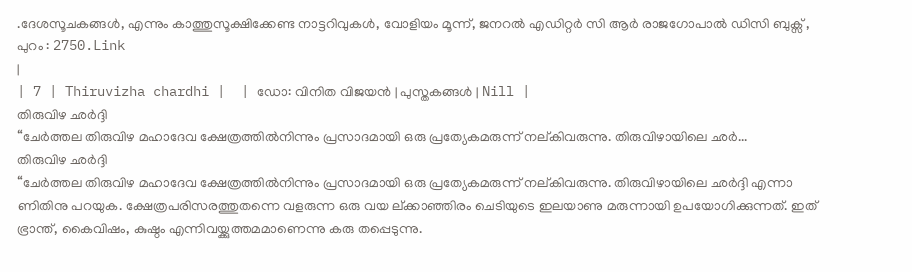.ദേശസൂചകങ്ങൾ, എന്നും കാത്തുസൂക്ഷിക്കേണ്ട നാട്ടറിവുകൾ, വോളിയം മൂന്ന്, ജനറൽ എഡിറ്റർ സി ആർ രാജഗോപാൽ ഡിസി ബുക്സ് , പുറം : 2750.Link
|
| 7 | Thiruvizha chardhi |  | ഡോ: വിനിത വിജയൻ | പുസ്തകങ്ങൾ | Nill |
തിരുവിഴ ഛർദ്ദി
“ചേർത്തല തിരുവിഴ മഹാദേവ ക്ഷേത്രത്തിൽനിന്നും പ്രസാദമായി ഒരു പ്രത്യേകമരുന്ന് നല്കിവരുന്നു. തിരുവിഴായിലെ ഛർ...
തിരുവിഴ ഛർദ്ദി
“ചേർത്തല തിരുവിഴ മഹാദേവ ക്ഷേത്രത്തിൽനിന്നും പ്രസാദമായി ഒരു പ്രത്യേകമരുന്ന് നല്കിവരുന്നു. തിരുവിഴായിലെ ഛർദ്ദി എന്നാ ണിതിനു പറയുക. ക്ഷേത്രപരിസരത്തുതന്നെ വളരുന്ന ഒരു വയ ല്ക്കാഞ്ഞിരം ചെടിയുടെ ഇലയാണു മരുന്നായി ഉപയോഗിക്കുന്നത്. ഇത് ഭ്രാന്ത്, കൈവിഷം, കുഷ്ഠം എന്നിവയ്ക്കുത്തമമാണെന്നു കരു തപ്പെടുന്നു.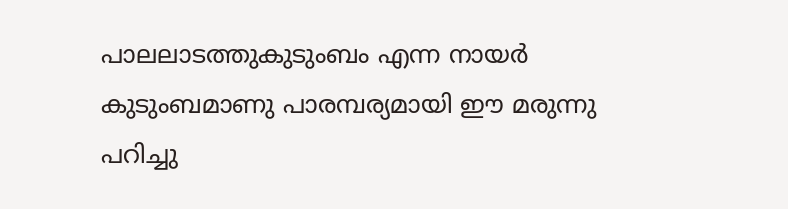പാലലാടത്തുകുടുംബം എന്ന നായർ കുടുംബമാണു പാരമ്പര്യമായി ഈ മരുന്നു പറിച്ചു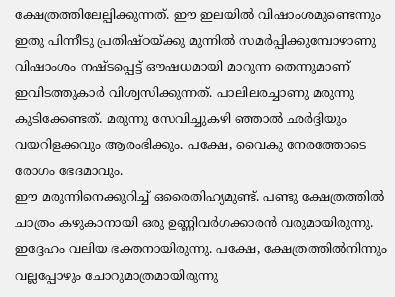ക്ഷേത്രത്തിലേല്പിക്കുന്നത്. ഈ ഇലയിൽ വിഷാംശമുണ്ടെന്നും ഇതു പിന്നീടു പ്രതിഷ്ഠയ്ക്കു മുന്നിൽ സമർപ്പിക്കുമ്പോഴാണു വിഷാംശം നഷ്ടപ്പെട്ട് ഔഷധമായി മാറുന്ന തെന്നുമാണ് ഇവിടത്തുകാർ വിശ്വസിക്കുന്നത്. പാലിലരച്ചാണു മരുന്നു കുടിക്കേണ്ടത്. മരുന്നു സേവിച്ചുകഴി ഞ്ഞാൽ ഛർദ്ദിയും വയറിളക്കവും ആരംഭിക്കും. പക്ഷേ, വൈകു നേരത്തോടെ രോഗം ഭേദമാവും.
ഈ മരുന്നിനെക്കുറിച്ച് ഒരൈതിഹ്യമുണ്ട്. പണ്ടു ക്ഷേത്രത്തിൽ ചാത്രം കഴുകാനായി ഒരു ഉണ്ണിവർഗക്കാരൻ വരുമായിരുന്നു. ഇദ്ദേഹം വലിയ ഭക്തനായിരുന്നു. പക്ഷേ, ക്ഷേത്രത്തിൽനിന്നും വല്ലപ്പോഴും ചോറുമാത്രമായിരുന്നു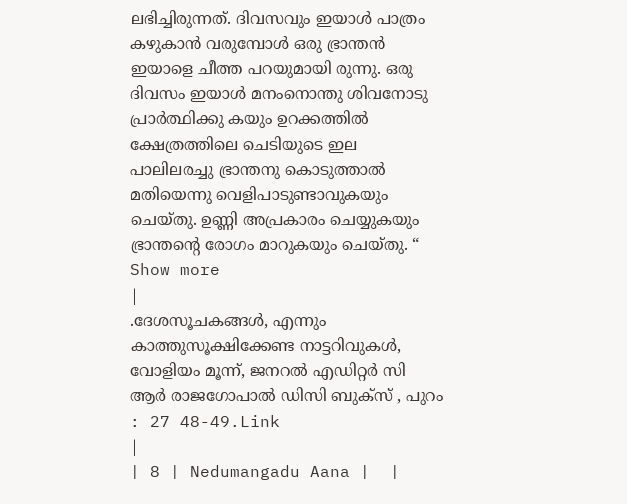ലഭിച്ചിരുന്നത്. ദിവസവും ഇയാൾ പാത്രം കഴുകാൻ വരുമ്പോൾ ഒരു ഭ്രാന്തൻ ഇയാളെ ചീത്ത പറയുമായി രുന്നു. ഒരു ദിവസം ഇയാൾ മനംനൊന്തു ശിവനോടു പ്രാർത്ഥിക്കു കയും ഉറക്കത്തിൽ ക്ഷേത്രത്തിലെ ചെടിയുടെ ഇല പാലിലരച്ചു ഭ്രാന്തനു കൊടുത്താൽ മതിയെന്നു വെളിപാടുണ്ടാവുകയും ചെയ്തു. ഉണ്ണി അപ്രകാരം ചെയ്യുകയും ഭ്രാന്തൻ്റെ രോഗം മാറുകയും ചെയ്തു. “
Show more
|
.ദേശസൂചകങ്ങൾ, എന്നും കാത്തുസൂക്ഷിക്കേണ്ട നാട്ടറിവുകൾ, വോളിയം മൂന്ന്, ജനറൽ എഡിറ്റർ സി ആർ രാജഗോപാൽ ഡിസി ബുക്സ് , പുറം : 27 48-49.Link
|
| 8 | Nedumangadu Aana |  |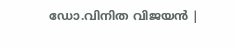ഡോ.വിനിത വിജയൻ |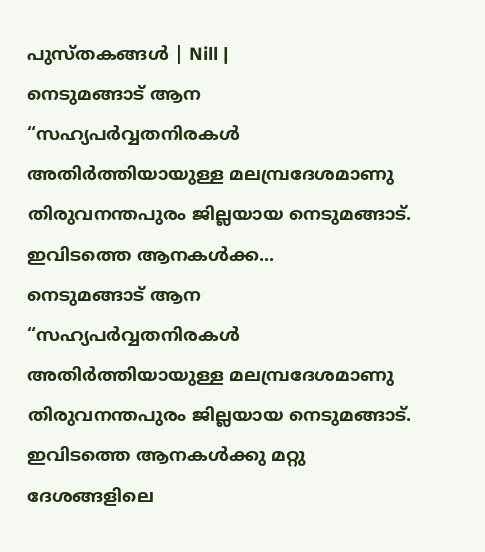പുസ്തകങ്ങൾ | Nill |
നെടുമങ്ങാട് ആന
“സഹ്യപർവ്വതനിരകൾ അതിർത്തിയായുള്ള മലമ്പ്രദേശമാണു തിരുവനന്തപുരം ജില്ലയായ നെടുമങ്ങാട്. ഇവിടത്തെ ആനകൾക്ക...
നെടുമങ്ങാട് ആന
“സഹ്യപർവ്വതനിരകൾ അതിർത്തിയായുള്ള മലമ്പ്രദേശമാണു തിരുവനന്തപുരം ജില്ലയായ നെടുമങ്ങാട്. ഇവിടത്തെ ആനകൾക്കു മറ്റു ദേശങ്ങളിലെ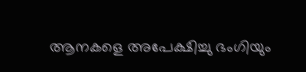ആനകളെ അപേക്ഷിച്ചു ഭംഗിയും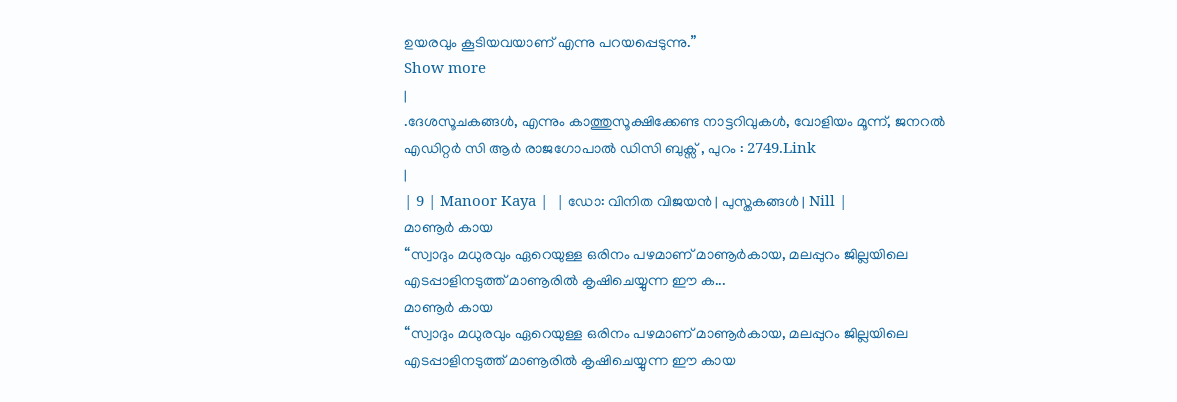ഉയരവും കൂടിയവയാണ് എന്നു പറയപ്പെടുന്നു.”
Show more
|
.ദേശസൂചകങ്ങൾ, എന്നും കാത്തുസൂക്ഷിക്കേണ്ട നാട്ടറിവുകൾ, വോളിയം മൂന്ന്, ജനറൽ എഡിറ്റർ സി ആർ രാജഗോപാൽ ഡിസി ബുക്സ് , പുറം : 2749.Link
|
| 9 | Manoor Kaya |  | ഡോ: വിനിത വിജയൻ | പുസ്തകങ്ങൾ | Nill |
മാണൂർ കായ
“സ്വാദും മധുരവും ഏറെയുള്ള ഒരിനം പഴമാണ് മാണൂർകായ, മലപ്പുറം ജില്ലയിലെ എടപ്പാളിനടുത്ത് മാണൂരിൽ കൃഷിചെയ്യുന്ന ഈ ക...
മാണൂർ കായ
“സ്വാദും മധുരവും ഏറെയുള്ള ഒരിനം പഴമാണ് മാണൂർകായ, മലപ്പുറം ജില്ലയിലെ എടപ്പാളിനടുത്ത് മാണൂരിൽ കൃഷിചെയ്യുന്ന ഈ കായ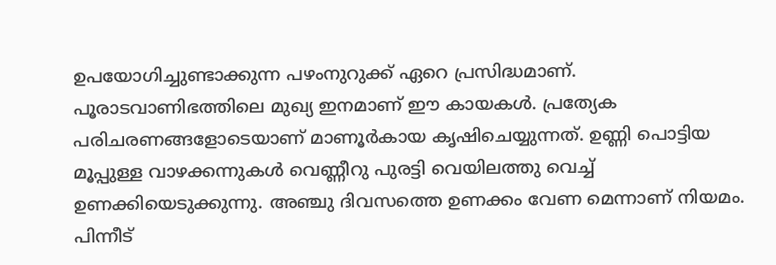ഉപയോഗിച്ചുണ്ടാക്കുന്ന പഴംനുറുക്ക് ഏറെ പ്രസിദ്ധമാണ്. പൂരാടവാണിഭത്തിലെ മുഖ്യ ഇനമാണ് ഈ കായകൾ. പ്രത്യേക പരിചരണങ്ങളോടെയാണ് മാണൂർകായ കൃഷിചെയ്യുന്നത്. ഉണ്ണി പൊട്ടിയ മൂപ്പുള്ള വാഴക്കന്നുകൾ വെണ്ണീറു പുരട്ടി വെയിലത്തു വെച്ച് ഉണക്കിയെടുക്കുന്നു. അഞ്ചു ദിവസത്തെ ഉണക്കം വേണ മെന്നാണ് നിയമം. പിന്നീട്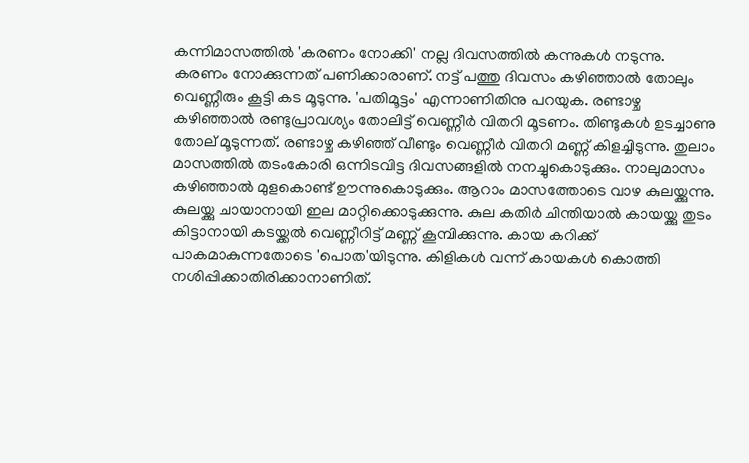കന്നിമാസത്തിൽ 'കരണം നോക്കി' നല്ല ദിവസത്തിൽ കന്നുകൾ നടുന്നു. കരണം നോക്കുന്നത് പണിക്കാരാണ്. നട്ട് പത്തു ദിവസം കഴിഞ്ഞാൽ തോലും വെണ്ണീരും കൂട്ടി കട മൂടുന്നു. 'പതിമൂട്ടം' എന്നാണിതിനു പറയുക. രണ്ടാഴ്ച കഴിഞ്ഞാൽ രണ്ടുപ്രാവശ്യം തോലിട്ട് വെണ്ണീർ വിതറി മൂടണം. തിണ്ടുകൾ ഉടച്ചാണു തോല് മൂടുന്നത്. രണ്ടാഴ്ച കഴിഞ്ഞ് വീണ്ടും വെണ്ണീർ വിതറി മണ്ണ് കിളച്ചിടുന്നു. തുലാം മാസത്തിൽ തടംകോരി ഒന്നിടവിട്ട ദിവസങ്ങളിൽ നനച്ചുകൊടുക്കും. നാലുമാസം കഴിഞ്ഞാൽ മുളകൊണ്ട് ഊന്നുകൊടുക്കും. ആറാം മാസത്തോടെ വാഴ കുലയ്ക്കുന്നു. കുലയ്ക്കു ചായാനായി ഇല മാറ്റിക്കൊടുക്കുന്നു. കുല കതിർ ചിന്തിയാൽ കായയ്ക്കു തുടം കിട്ടാനായി കടയ്ക്കൽ വെണ്ണീറിട്ട് മണ്ണ് കൂമ്പിക്കുന്നു. കായ കറിക്ക് പാകമാകുന്നതോടെ 'പൊത'യിടുന്നു. കിളികൾ വന്ന് കായകൾ കൊത്തി നശിപ്പിക്കാതിരിക്കാനാണിത്.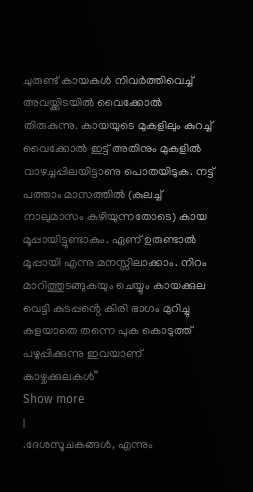ചുരുണ്ട് കായകൾ നിവർത്തിവെച്ച് അവയ്ക്കിടയിൽ വൈക്കോൽ തിരുകുന്നു. കായയുടെ മുകളിലും കുറച്ച് വൈക്കോൽ ഇട്ട് അതിനും മുകളിൽ വാഴച്ചപ്പിലയിട്ടാണു പൊതയിടുക. നട്ട് പത്താം മാസത്തിൽ (കുലച്ച് നാലുമാസം കഴിയുന്നതോടെ) കായ മൂപ്പായിട്ടുണ്ടാകും. ഏണ് ഉരുണ്ടാൽ മൂപ്പായി എന്നു മനസ്സിലാക്കാം. നിറം മാറിത്തുടങ്ങുകയും ചെയ്യും കായക്കുല വെട്ടി കുടപ്പൻ്റെ കിരി ഭാഗം മുറിച്ചു കളയാതെ തന്നെ പുക കൊടുത്ത് പഴുപ്പിക്കുന്നു ഇവയാണ് കാഴ്ചക്കുലകൾ”
Show more
|
.ദേശസൂചകങ്ങൾ, എന്നും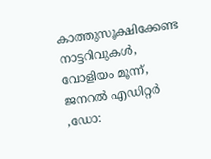കാത്തുസൂക്ഷിക്കേണ്ട നാട്ടറിവുകൾ, വോളിയം മൂന്ന്, ജനറൽ എഡിറ്റർ ,ഡോ: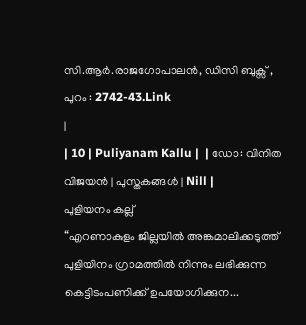സി.ആർ.രാജഗോപാലൻ, ഡിസി ബുക്സ് , പുറം : 2742-43.Link
|
| 10 | Puliyanam Kallu |  | ഡോ: വിനിത വിജയൻ | പുസ്തകങ്ങൾ | Nill |
പുളിയനം കല്ല്
“എറണാകുളം ജില്ലയിൽ അങ്കമാലിക്കടുത്ത് പുളിയിനം ഗ്രാമത്തിൽ നിന്നും ലഭിക്കുന്ന കെട്ടിടംപണിക്ക് ഉപയോഗിക്കുന...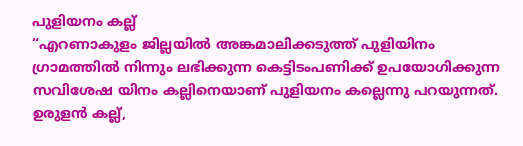പുളിയനം കല്ല്
“എറണാകുളം ജില്ലയിൽ അങ്കമാലിക്കടുത്ത് പുളിയിനം ഗ്രാമത്തിൽ നിന്നും ലഭിക്കുന്ന കെട്ടിടംപണിക്ക് ഉപയോഗിക്കുന്ന സവിശേഷ യിനം കല്ലിനെയാണ് പുളിയനം കല്ലെന്നു പറയുന്നത്. ഉരുളൻ കല്ല്,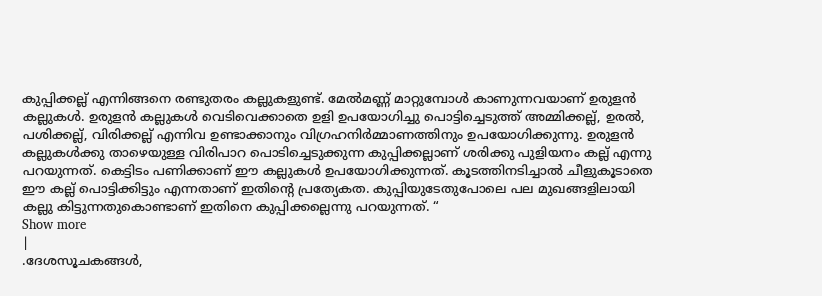കുപ്പിക്കല്ല് എന്നിങ്ങനെ രണ്ടുതരം കല്ലുകളുണ്ട്. മേൽമണ്ണ് മാറ്റുമ്പോൾ കാണുന്നവയാണ് ഉരുളൻ കല്ലുകൾ. ഉരുളൻ കല്ലുകൾ വെടിവെക്കാതെ ഉളി ഉപയോഗിച്ചു പൊട്ടിച്ചെടുത്ത് അമ്മിക്കല്ല്, ഉരൽ, പശിക്കല്ല്, വിരിക്കല്ല് എന്നിവ ഉണ്ടാക്കാനും വിഗ്രഹനിർമ്മാണത്തിനും ഉപയോഗിക്കുന്നു. ഉരുളൻ കല്ലുകൾക്കു താഴെയുള്ള വിരിപാറ പൊടിച്ചെടുക്കുന്ന കുപ്പിക്കല്ലാണ് ശരിക്കു പുളിയനം കല്ല് എന്നു പറയുന്നത്. കെട്ടിടം പണിക്കാണ് ഈ കല്ലുകൾ ഉപയോഗിക്കുന്നത്. കൂടത്തിനടിച്ചാൽ ചീളുകൂടാതെ ഈ കല്ല് പൊട്ടിക്കിട്ടും എന്നതാണ് ഇതിന്റെ പ്രത്യേകത. കുപ്പിയുടേതുപോലെ പല മുഖങ്ങളിലായി കല്ലു കിട്ടുന്നതുകൊണ്ടാണ് ഇതിനെ കുപ്പിക്കല്ലെന്നു പറയുന്നത്. “
Show more
|
.ദേശസൂചകങ്ങൾ,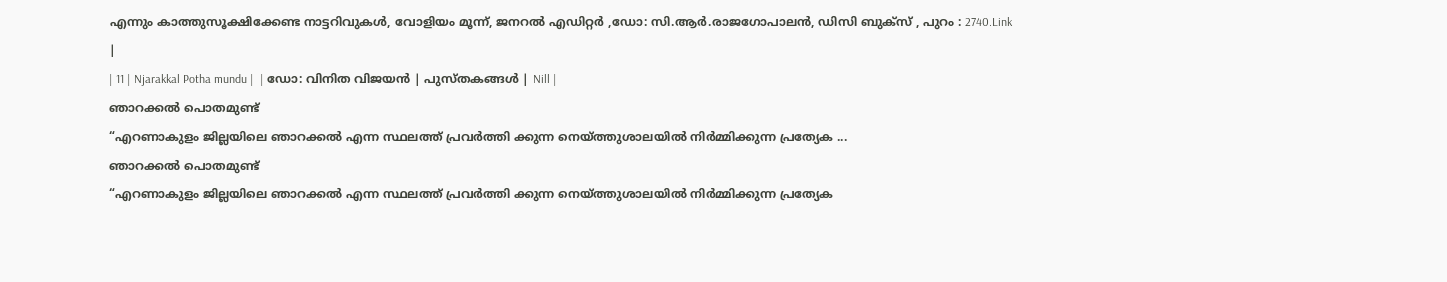എന്നും കാത്തുസൂക്ഷിക്കേണ്ട നാട്ടറിവുകൾ, വോളിയം മൂന്ന്, ജനറൽ എഡിറ്റർ ,ഡോ: സി.ആർ.രാജഗോപാലൻ, ഡിസി ബുക്സ് , പുറം : 2740.Link
|
| 11 | Njarakkal Potha mundu |  | ഡോ: വിനിത വിജയൻ | പുസ്തകങ്ങൾ | Nill |
ഞാറക്കൽ പൊതമുണ്ട്
“എറണാകുളം ജില്ലയിലെ ഞാറക്കൽ എന്ന സ്ഥലത്ത് പ്രവർത്തി ക്കുന്ന നെയ്ത്തുശാലയിൽ നിർമ്മിക്കുന്ന പ്രത്യേക ...
ഞാറക്കൽ പൊതമുണ്ട്
“എറണാകുളം ജില്ലയിലെ ഞാറക്കൽ എന്ന സ്ഥലത്ത് പ്രവർത്തി ക്കുന്ന നെയ്ത്തുശാലയിൽ നിർമ്മിക്കുന്ന പ്രത്യേക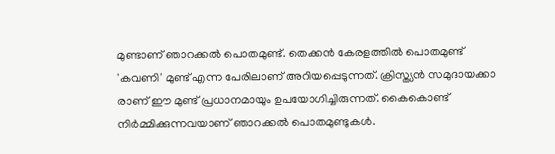മുണ്ടാണ് ഞാറക്കൽ പൊതമുണ്ട്. തെക്കൻ കേരളത്തിൽ പൊതമുണ്ട് 'കവണി' മുണ്ട് എന്ന പേരിലാണ് അറിയപ്പെടുന്നത്. ക്രിസ്ത്യൻ സമുദായക്കാ രാണ് ഈ മുണ്ട് പ്രധാനമായും ഉപയോഗിച്ചിരുന്നത്. കൈകൊണ്ട് നിർമ്മിക്കുന്നവയാണ് ഞാറക്കൽ പൊതമുണ്ടുകൾ.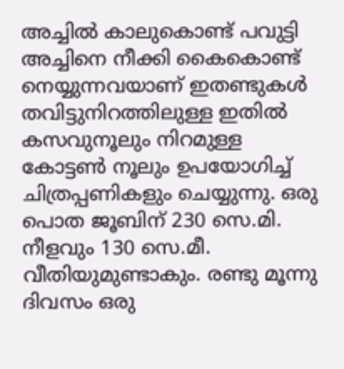അച്ചിൽ കാലുകൊണ്ട് പവുട്ടി അച്ചിനെ നീക്കി കൈകൊണ്ട് നെയ്യുന്നവയാണ് ഇതണ്ടുകൾ തവിട്ടുനിറത്തിലുള്ള ഇതിൽ കസവുനൂലും നിറമുള്ള കോട്ടൺ നൂലും ഉപയോഗിച്ച് ചിത്രപ്പണികളും ചെയ്യുന്നു. ഒരു പൊത ജൂബിന് 230 സെ.മി. നീളവും 130 സെ.മീ. വീതിയുമുണ്ടാകും. രണ്ടു മൂന്നു ദിവസം ഒരു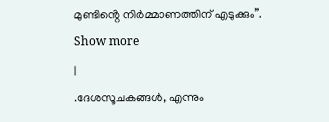മുണ്ടിൻ്റെ നിർമ്മാണത്തിന് എടുക്കും”.
Show more
|
.ദേശസൂചകങ്ങൾ, എന്നും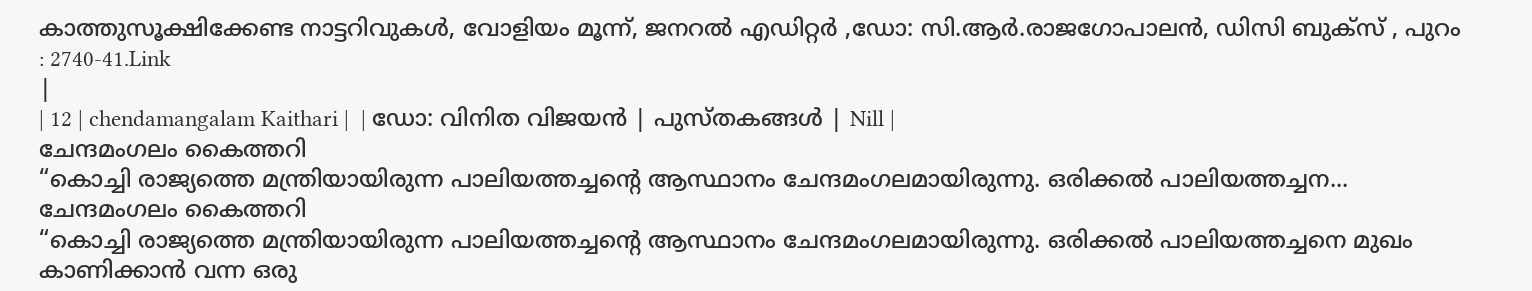കാത്തുസൂക്ഷിക്കേണ്ട നാട്ടറിവുകൾ, വോളിയം മൂന്ന്, ജനറൽ എഡിറ്റർ ,ഡോ: സി.ആർ.രാജഗോപാലൻ, ഡിസി ബുക്സ് , പുറം : 2740-41.Link
|
| 12 | chendamangalam Kaithari |  | ഡോ: വിനിത വിജയൻ | പുസ്തകങ്ങൾ | Nill |
ചേന്ദമംഗലം കൈത്തറി
“കൊച്ചി രാജ്യത്തെ മന്ത്രിയായിരുന്ന പാലിയത്തച്ചൻ്റെ ആസ്ഥാനം ചേന്ദമംഗലമായിരുന്നു. ഒരിക്കൽ പാലിയത്തച്ചന...
ചേന്ദമംഗലം കൈത്തറി
“കൊച്ചി രാജ്യത്തെ മന്ത്രിയായിരുന്ന പാലിയത്തച്ചൻ്റെ ആസ്ഥാനം ചേന്ദമംഗലമായിരുന്നു. ഒരിക്കൽ പാലിയത്തച്ചനെ മുഖം കാണിക്കാൻ വന്ന ഒരു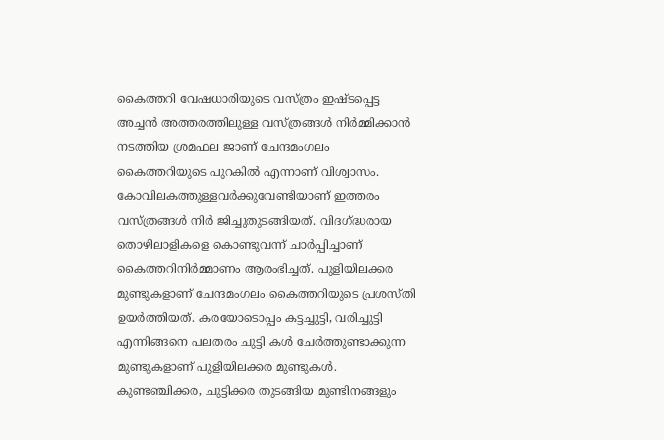കൈത്തറി വേഷധാരിയുടെ വസ്ത്രം ഇഷ്ടപ്പെട്ട അച്ചൻ അത്തരത്തിലുള്ള വസ്ത്രങ്ങൾ നിർമ്മിക്കാൻ നടത്തിയ ശ്രമഫല ജാണ് ചേന്ദമംഗലം കൈത്തറിയുടെ പുറകിൽ എന്നാണ് വിശ്വാസം. കോവിലകത്തുള്ളവർക്കുവേണ്ടിയാണ് ഇത്തരം വസ്ത്രങ്ങൾ നിർ ജിച്ചുതുടങ്ങിയത്. വിദഗ്ദ്ധരായ തൊഴിലാളികളെ കൊണ്ടുവന്ന് ചാർപ്പിച്ചാണ് കൈത്തറിനിർമ്മാണം ആരംഭിച്ചത്. പുളിയിലക്കര മുണ്ടുകളാണ് ചേന്ദമംഗലം കൈത്തറിയുടെ പ്രശസ്തി ഉയർത്തിയത്. കരയോടൊപ്പം കട്ടച്ചുട്ടി, വരിച്ചുട്ടി എന്നിങ്ങനെ പലതരം ചുട്ടി കൾ ചേർത്തുണ്ടാക്കുന്ന മുണ്ടുകളാണ് പുളിയിലക്കര മുണ്ടുകൾ. കുണ്ടഞ്ചിക്കര, ചുട്ടിക്കര തുടങ്ങിയ മുണ്ടിനങ്ങളും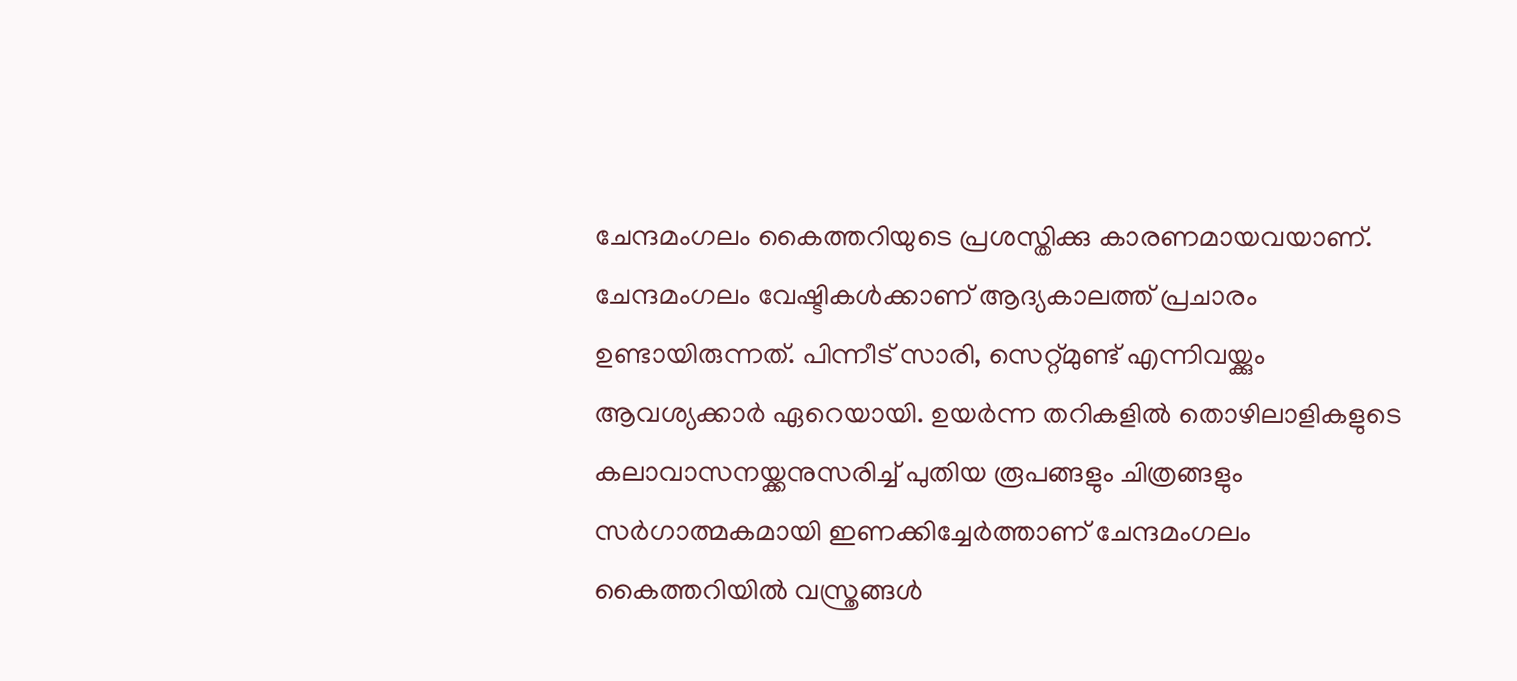ചേന്ദമംഗലം കൈത്തറിയുടെ പ്രശസ്തിക്കു കാരണമായവയാണ്. ചേന്ദമംഗലം വേഷ്ടികൾക്കാണ് ആദ്യകാലത്ത് പ്രചാരം ഉണ്ടായിരുന്നത്. പിന്നീട് സാരി, സെറ്റ്മുണ്ട് എന്നിവയ്ക്കും ആവശ്യക്കാർ ഏറെയായി. ഉയർന്ന തറികളിൽ തൊഴിലാളികളുടെ കലാവാസനയ്ക്കനുസരിച്ച് പുതിയ രൂപങ്ങളും ചിത്രങ്ങളും സർഗാത്മകമായി ഇണക്കിച്ചേർത്താണ് ചേന്ദമംഗലം കൈത്തറിയിൽ വസ്ത്രങ്ങൾ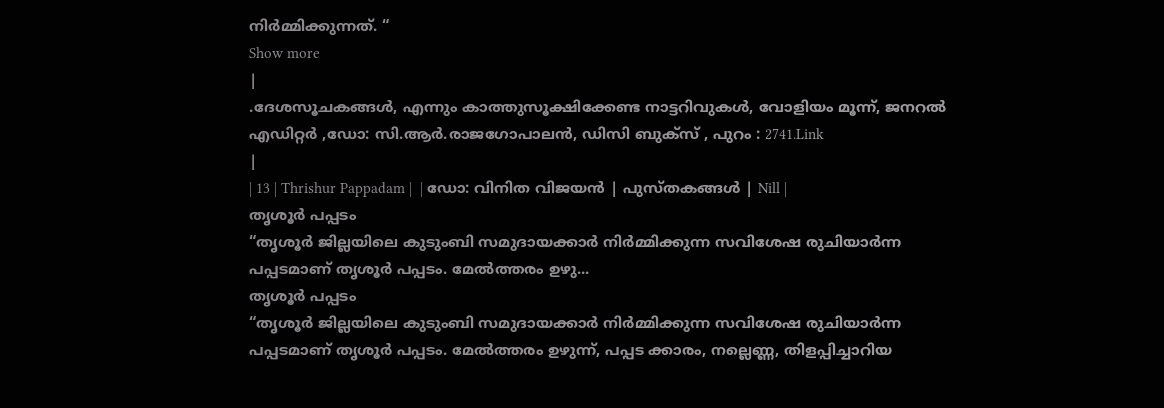നിർമ്മിക്കുന്നത്. “
Show more
|
.ദേശസൂചകങ്ങൾ, എന്നും കാത്തുസൂക്ഷിക്കേണ്ട നാട്ടറിവുകൾ, വോളിയം മൂന്ന്, ജനറൽ എഡിറ്റർ ,ഡോ: സി.ആർ.രാജഗോപാലൻ, ഡിസി ബുക്സ് , പുറം : 2741.Link
|
| 13 | Thrishur Pappadam |  | ഡോ: വിനിത വിജയൻ | പുസ്തകങ്ങൾ | Nill |
തൃശൂർ പപ്പടം
“തൃശൂർ ജില്ലയിലെ കുടുംബി സമുദായക്കാർ നിർമ്മിക്കുന്ന സവിശേഷ രുചിയാർന്ന പപ്പടമാണ് തൃശൂർ പപ്പടം. മേൽത്തരം ഉഴു...
തൃശൂർ പപ്പടം
“തൃശൂർ ജില്ലയിലെ കുടുംബി സമുദായക്കാർ നിർമ്മിക്കുന്ന സവിശേഷ രുചിയാർന്ന പപ്പടമാണ് തൃശൂർ പപ്പടം. മേൽത്തരം ഉഴുന്ന്, പപ്പട ക്കാരം, നല്ലെണ്ണ, തിളപ്പിച്ചാറിയ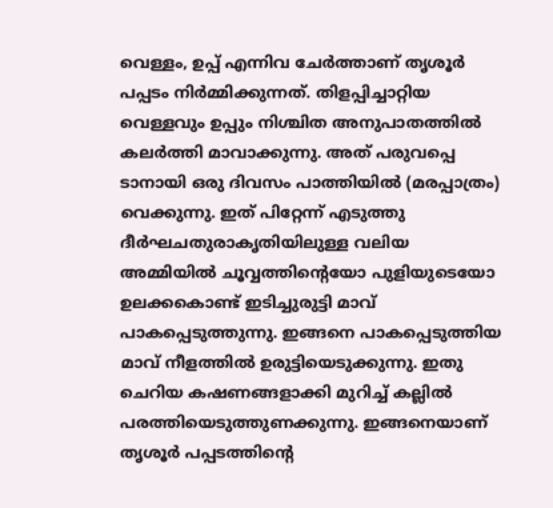വെള്ളം, ഉപ്പ് എന്നിവ ചേർത്താണ് തൃശൂർ പപ്പടം നിർമ്മിക്കുന്നത്. തിളപ്പിച്ചാറ്റിയ വെള്ളവും ഉപ്പും നിശ്ചിത അനുപാതത്തിൽ കലർത്തി മാവാക്കുന്നു. അത് പരുവപ്പെ ടാനായി ഒരു ദിവസം പാത്തിയിൽ (മരപ്പാത്രം) വെക്കുന്നു. ഇത് പിറ്റേന്ന് എടുത്തു ദീർഘചതുരാകൃതിയിലുള്ള വലിയ അമ്മിയിൽ ചൂവ്വത്തിന്റെയോ പുളിയുടെയോ ഉലക്കകൊണ്ട് ഇടിച്ചുരുട്ടി മാവ് പാകപ്പെടുത്തുന്നു. ഇങ്ങനെ പാകപ്പെടുത്തിയ മാവ് നീളത്തിൽ ഉരുട്ടിയെടുക്കുന്നു. ഇതു ചെറിയ കഷണങ്ങളാക്കി മുറിച്ച് കല്ലിൽ പരത്തിയെടുത്തുണക്കുന്നു. ഇങ്ങനെയാണ് തൃശൂർ പപ്പടത്തിന്റെ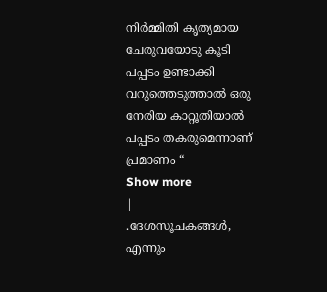നിർമ്മിതി കൃത്യമായ ചേരുവയോടു കൂടി പപ്പടം ഉണ്ടാക്കി വറുത്തെടുത്താൽ ഒരു നേരിയ കാറ്റൂതിയാൽ പപ്പടം തകരുമെന്നാണ് പ്രമാണം “
Show more
|
.ദേശസൂചകങ്ങൾ, എന്നും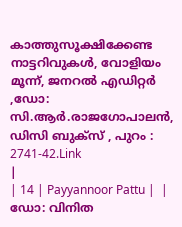കാത്തുസൂക്ഷിക്കേണ്ട നാട്ടറിവുകൾ, വോളിയം മൂന്ന്, ജനറൽ എഡിറ്റർ ,ഡോ: സി.ആർ.രാജഗോപാലൻ, ഡിസി ബുക്സ് , പുറം : 2741-42.Link
|
| 14 | Payyannoor Pattu |  | ഡോ: വിനിത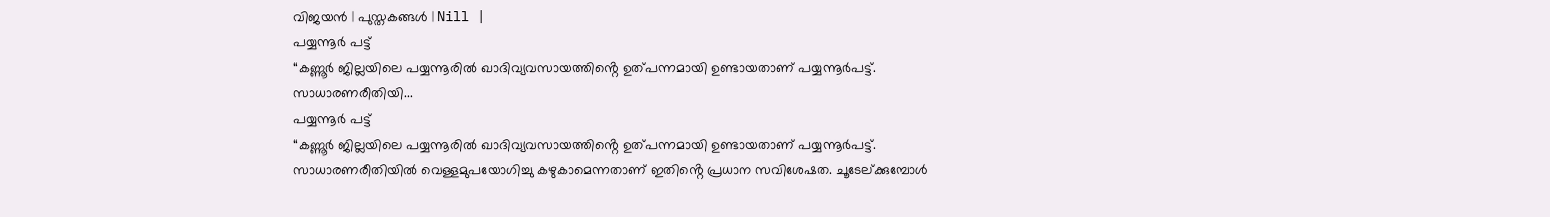വിജയൻ | പുസ്തകങ്ങൾ | Nill |
പയ്യന്നൂർ പട്ട്
“കണ്ണൂർ ജില്ലയിലെ പയ്യന്നൂരിൽ ഖാദിവ്യവസായത്തിൻ്റെ ഉത്പന്നമായി ഉണ്ടായതാണ് പയ്യന്നൂർപട്ട്. സാധാരണരീതിയി...
പയ്യന്നൂർ പട്ട്
“കണ്ണൂർ ജില്ലയിലെ പയ്യന്നൂരിൽ ഖാദിവ്യവസായത്തിൻ്റെ ഉത്പന്നമായി ഉണ്ടായതാണ് പയ്യന്നൂർപട്ട്. സാധാരണരീതിയിൽ വെള്ളമുപയോഗിച്ചു കഴുകാമെന്നതാണ് ഇതിൻ്റെ പ്രധാന സവിശേഷത. ചൂടേല്ക്കുമ്പോൾ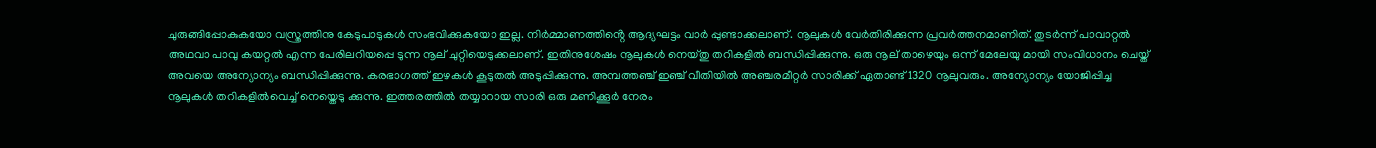ചുരുങ്ങിപ്പോകുകയോ വസ്ത്രത്തിനു കേടുപാടുകൾ സംഭവിക്കുകയോ ഇല്ല. നിർമ്മാണത്തിൻ്റെ ആദ്യഘട്ടം വാർ പ്പുണ്ടാക്കലാണ്. നൂലുകൾ വേർതിരിക്കുന്ന പ്രവർത്തനമാണിത്. തുടർന്ന് പാവാറ്റൽ അഥവാ പാവു കയറ്റൽ എന്ന പേരിലറിയപ്പെ ടുന്ന നൂല് ചുറ്റിയെടുക്കലാണ്. ഇതിനുശേഷം നൂലുകൾ നെയ്തു തറികളിൽ ബന്ധിപ്പിക്കുന്നു. ഒരു നൂല് താഴെയും ഒന്ന് മേലേയു മായി സംവിധാനം ചെയ്ത് അവയെ അന്യോന്യം ബന്ധിപ്പിക്കുന്നു. കരഭാഗത്ത് ഇഴകൾ കൂടുതൽ അടുപ്പിക്കുന്നു. അമ്പത്തഞ്ച് ഇഞ്ച് വീതിയിൽ അഞ്ചരമീറ്റർ സാരിക്ക് ഏതാണ്ട് 1320 നൂലുവരും. അന്യോന്യം യോജിപ്പിച്ച നൂലുകൾ തറികളിൽവെച്ച് നെയ്തെടു ക്കുന്നു. ഇത്തരത്തിൽ തയ്യാറായ സാരി ഒരു മണിക്കൂർ നേരം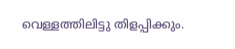വെള്ളത്തിലിട്ടു തിളപ്പിക്കും.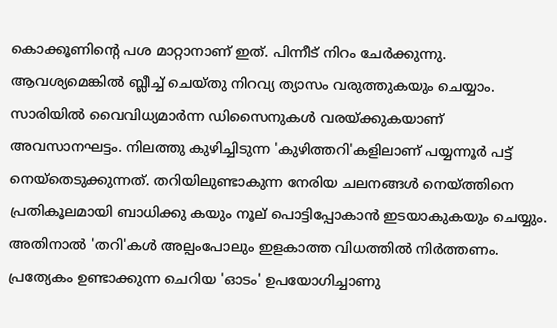കൊക്കൂണിൻ്റെ പശ മാറ്റാനാണ് ഇത്. പിന്നീട് നിറം ചേർക്കുന്നു. ആവശ്യമെങ്കിൽ ബ്ലീച്ച് ചെയ്തു നിറവ്യ ത്യാസം വരുത്തുകയും ചെയ്യാം. സാരിയിൽ വൈവിധ്യമാർന്ന ഡിസൈനുകൾ വരയ്ക്കുകയാണ് അവസാനഘട്ടം. നിലത്തു കുഴിച്ചിടുന്ന 'കുഴിത്തറി'കളിലാണ് പയ്യന്നൂർ പട്ട് നെയ്തെടുക്കുന്നത്. തറിയിലുണ്ടാകുന്ന നേരിയ ചലനങ്ങൾ നെയ്ത്തിനെ പ്രതികൂലമായി ബാധിക്കു കയും നൂല് പൊട്ടിപ്പോകാൻ ഇടയാകുകയും ചെയ്യും. അതിനാൽ 'തറി'കൾ അല്പംപോലും ഇളകാത്ത വിധത്തിൽ നിർത്തണം. പ്രത്യേകം ഉണ്ടാക്കുന്ന ചെറിയ 'ഓടം' ഉപയോഗിച്ചാണു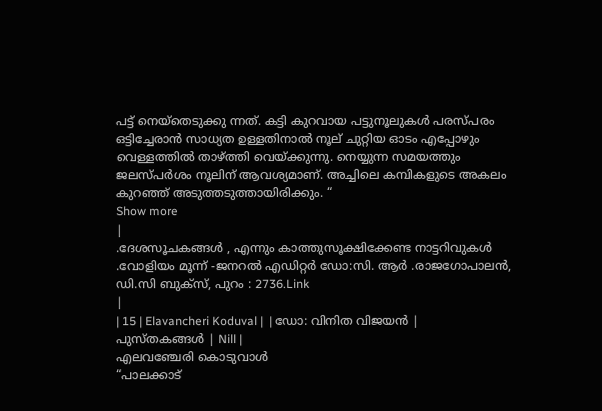പട്ട് നെയ്തെടുക്കു ന്നത്. കട്ടി കുറവായ പട്ടുനൂലുകൾ പരസ്പരം ഒട്ടിച്ചേരാൻ സാധ്യത ഉള്ളതിനാൽ നൂല് ചുറ്റിയ ഓടം എപ്പോഴും വെള്ളത്തിൽ താഴ്ത്തി വെയ്ക്കുന്നു. നെയ്യുന്ന സമയത്തും ജലസ്പർശം നൂലിന് ആവശ്യമാണ്. അച്ചിലെ കമ്പികളുടെ അകലം കുറഞ്ഞ് അടുത്തടുത്തായിരിക്കും. “
Show more
|
.ദേശസൂചകങ്ങൾ , എന്നും കാത്തുസൂക്ഷിക്കേണ്ട നാട്ടറിവുകൾ .വോളിയം മൂന്ന് -ജനറൽ എഡിറ്റർ ഡോ:സി. ആർ .രാജഗോപാലൻ, ഡി.സി ബുക്സ്, പുറം : 2736.Link
|
| 15 | Elavancheri Koduval |  | ഡോ: വിനിത വിജയൻ | പുസ്തകങ്ങൾ | Nill |
എലവഞ്ചേരി കൊടുവാൾ
“പാലക്കാട്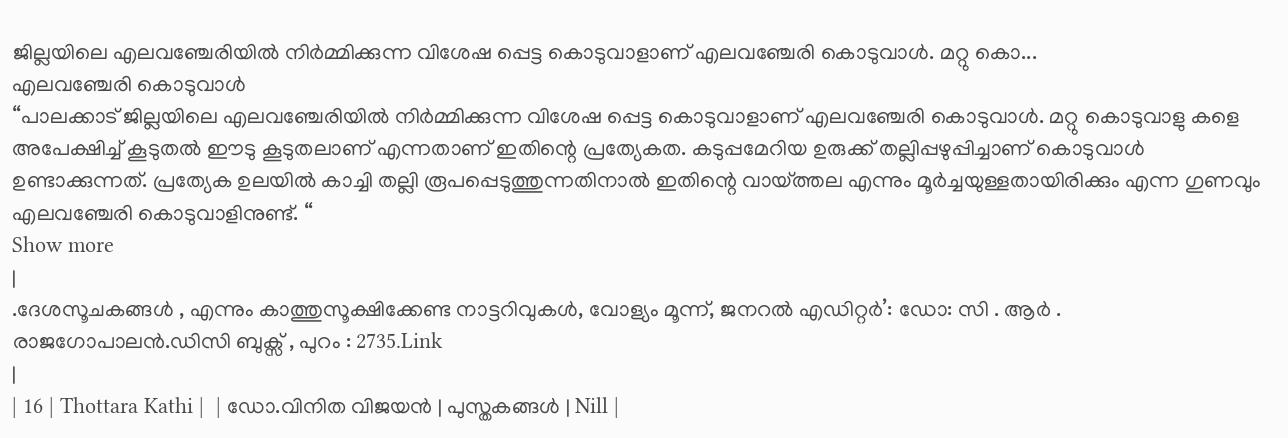ജില്ലയിലെ എലവഞ്ചേരിയിൽ നിർമ്മിക്കുന്ന വിശേഷ പ്പെട്ട കൊടുവാളാണ് എലവഞ്ചേരി കൊടുവാൾ. മറ്റു കൊ...
എലവഞ്ചേരി കൊടുവാൾ
“പാലക്കാട് ജില്ലയിലെ എലവഞ്ചേരിയിൽ നിർമ്മിക്കുന്ന വിശേഷ പ്പെട്ട കൊടുവാളാണ് എലവഞ്ചേരി കൊടുവാൾ. മറ്റു കൊടുവാളു കളെ അപേക്ഷിച്ച് കൂടുതൽ ഈടു കൂടുതലാണ് എന്നതാണ് ഇതിന്റെ പ്രത്യേകത. കടുപ്പമേറിയ ഉരുക്ക് തല്ലിപ്പഴുപ്പിച്ചാണ് കൊടുവാൾ ഉണ്ടാക്കുന്നത്. പ്രത്യേക ഉലയിൽ കാച്ചി തല്ലി രൂപപ്പെടുത്തുന്നതിനാൽ ഇതിന്റെ വായ്ത്തല എന്നും മൂർച്ചയുള്ളതായിരിക്കും എന്ന ഗുണവും എലവഞ്ചേരി കൊടുവാളിനുണ്ട്. “
Show more
|
.ദേശസൂചകങ്ങൾ , എന്നും കാത്തുസൂക്ഷിക്കേണ്ട നാട്ടറിവുകൾ, വോള്യം മൂന്ന്, ജനറൽ എഡിറ്റർ’: ഡോ: സി . ആർ . രാജഗോപാലൻ.ഡിസി ബുക്സ് , പുറം : 2735.Link
|
| 16 | Thottara Kathi |  | ഡോ.വിനിത വിജയൻ | പുസ്തകങ്ങൾ | Nill |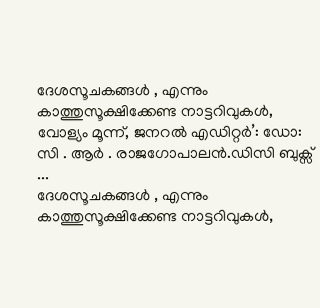ദേശസൂചകങ്ങൾ , എന്നും കാത്തുസൂക്ഷിക്കേണ്ട നാട്ടറിവുകൾ, വോള്യം മൂന്ന്, ജനറൽ എഡിറ്റർ’: ഡോ: സി . ആർ . രാജഗോപാലൻ.ഡിസി ബുക്സ് ...
ദേശസൂചകങ്ങൾ , എന്നും കാത്തുസൂക്ഷിക്കേണ്ട നാട്ടറിവുകൾ,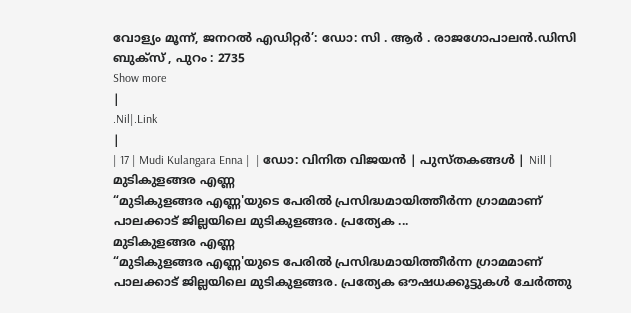വോള്യം മൂന്ന്, ജനറൽ എഡിറ്റർ’: ഡോ: സി . ആർ . രാജഗോപാലൻ.ഡിസി ബുക്സ് , പുറം : 2735
Show more
|
.Nil|.Link
|
| 17 | Mudi Kulangara Enna |  | ഡോ: വിനിത വിജയൻ | പുസ്തകങ്ങൾ | Nill |
മുടികുളങ്ങര എണ്ണ
“മുടികുളങ്ങര എണ്ണ'യുടെ പേരിൽ പ്രസിദ്ധമായിത്തീർന്ന ഗ്രാമമാണ് പാലക്കാട് ജില്ലയിലെ മുടികുളങ്ങര. പ്രത്യേക ...
മുടികുളങ്ങര എണ്ണ
“മുടികുളങ്ങര എണ്ണ'യുടെ പേരിൽ പ്രസിദ്ധമായിത്തീർന്ന ഗ്രാമമാണ് പാലക്കാട് ജില്ലയിലെ മുടികുളങ്ങര. പ്രത്യേക ഔഷധക്കൂട്ടുകൾ ചേർത്തു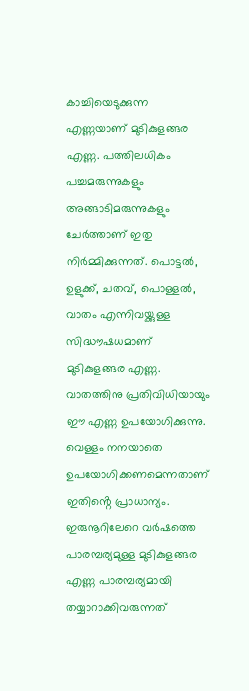കാച്ചിയെടുക്കുന്ന എണ്ണയാണ് മുടികുളങ്ങര എണ്ണ. പത്തിലധികം പച്ചമരുന്നുകളും അങ്ങാടിമരുന്നുകളും ചേർത്താണ് ഇതു നിർമ്മിക്കുന്നത്. പൊട്ടൽ, ഉളുക്ക്, ചതവ്, പൊള്ളൽ, വാതം എന്നിവയ്ക്കുള്ള സിദ്ധൗഷധമാണ് മുടികുളങ്ങര എണ്ണ. വാതത്തിനു പ്രതിവിധിയായും ഈ എണ്ണ ഉപയോഗിക്കുന്നു. വെള്ളം നനയാതെ ഉപയോഗിക്കണമെന്നതാണ് ഇതിൻ്റെ പ്രാധാന്യം. ഇരുനൂറിലേറെ വർഷത്തെ പാരമ്പര്യമുള്ള മുടികുളങ്ങര എണ്ണ പാരമ്പര്യമായി തയ്യാറാക്കിവരുന്നത്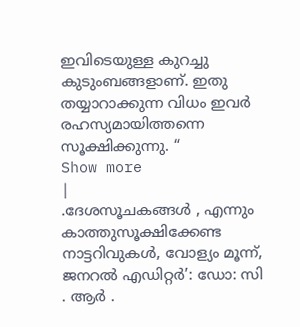ഇവിടെയുള്ള കുറച്ചു കുടുംബങ്ങളാണ്. ഇതു തയ്യാറാക്കുന്ന വിധം ഇവർ രഹസ്യമായിത്തന്നെ സൂക്ഷിക്കുന്നു. “
Show more
|
.ദേശസൂചകങ്ങൾ , എന്നും കാത്തുസൂക്ഷിക്കേണ്ട നാട്ടറിവുകൾ, വോള്യം മൂന്ന്, ജനറൽ എഡിറ്റർ’: ഡോ: സി . ആർ .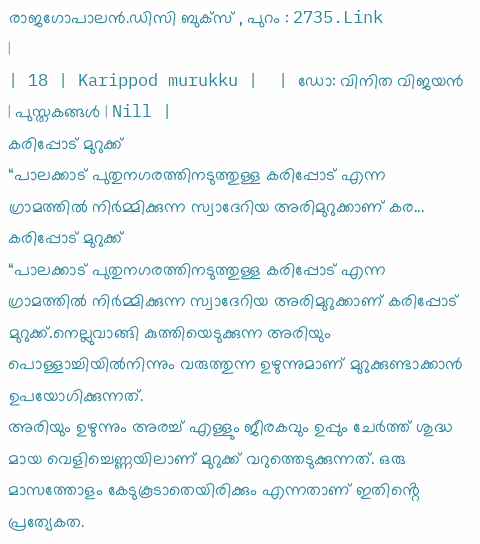രാജഗോപാലൻ.ഡിസി ബുക്സ് , പുറം : 2735.Link
|
| 18 | Karippod murukku |  | ഡോ: വിനിത വിജയൻ | പുസ്തകങ്ങൾ | Nill |
കരിപ്പോട് മുറുക്ക്
“പാലക്കാട് പുതുനഗരത്തിനടുത്തുള്ള കരിപ്പോട് എന്ന ഗ്രാമത്തിൽ നിർമ്മിക്കുന്ന സ്വാദേറിയ അരിമുറുക്കാണ് കര...
കരിപ്പോട് മുറുക്ക്
“പാലക്കാട് പുതുനഗരത്തിനടുത്തുള്ള കരിപ്പോട് എന്ന ഗ്രാമത്തിൽ നിർമ്മിക്കുന്ന സ്വാദേറിയ അരിമുറുക്കാണ് കരിപ്പോട് മുറുക്ക്.നെല്ലുവാങ്ങി കുത്തിയെടുക്കുന്ന അരിയും പൊള്ളാച്ചിയിൽനിന്നും വരുത്തുന്ന ഉഴുന്നുമാണ് മുറുക്കുണ്ടാക്കാൻ ഉപയോഗിക്കുന്നത്.
അരിയും ഉഴുന്നും അരച്ച് എള്ളും ജീരകവും ഉപ്പും ചേർത്ത് ശുദ്ധ മായ വെളിച്ചെണ്ണയിലാണ് മുറുക്ക് വറുത്തെടുക്കുന്നത്. ഒരു മാസത്തോളം കേടുകൂടാതെയിരിക്കും എന്നതാണ് ഇതിൻ്റെ പ്രത്യേകത.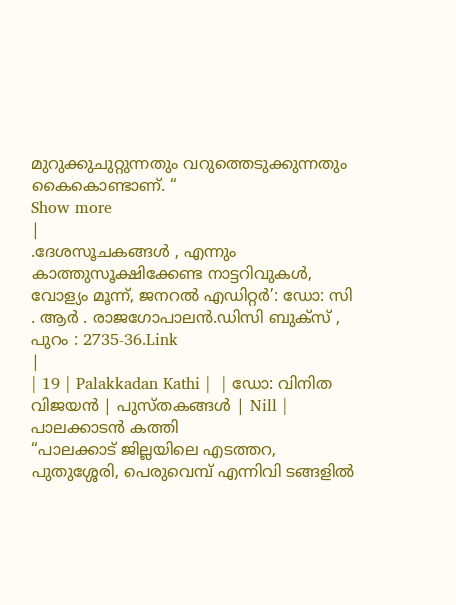മുറുക്കുചുറ്റുന്നതും വറുത്തെടുക്കുന്നതും കൈകൊണ്ടാണ്. “
Show more
|
.ദേശസൂചകങ്ങൾ , എന്നും കാത്തുസൂക്ഷിക്കേണ്ട നാട്ടറിവുകൾ, വോള്യം മൂന്ന്, ജനറൽ എഡിറ്റർ’: ഡോ: സി . ആർ . രാജഗോപാലൻ.ഡിസി ബുക്സ് , പുറം : 2735-36.Link
|
| 19 | Palakkadan Kathi |  | ഡോ: വിനിത വിജയൻ | പുസ്തകങ്ങൾ | Nill |
പാലക്കാടൻ കത്തി
“പാലക്കാട് ജില്ലയിലെ എടത്തറ, പുതുശ്ശേരി, പെരുവെമ്പ് എന്നിവി ടങ്ങളിൽ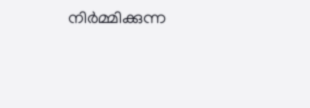നിർമ്മിക്കുന്ന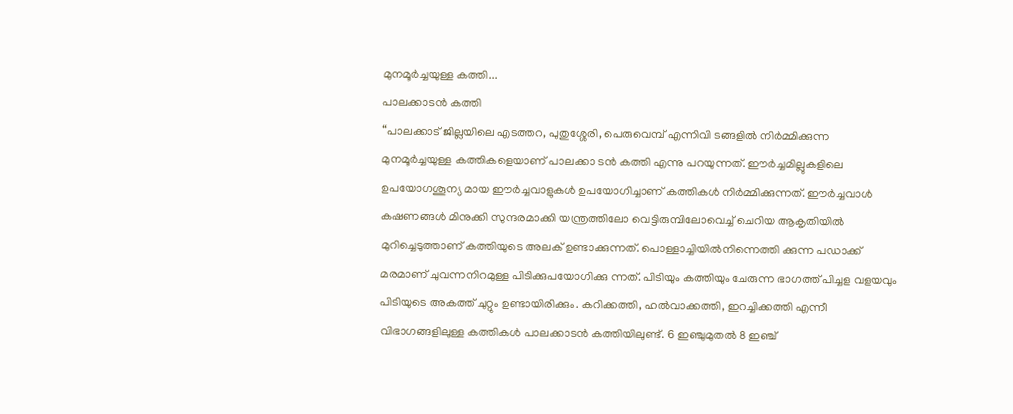മുനമൂർച്ചയുള്ള കത്തി...
പാലക്കാടൻ കത്തി
“പാലക്കാട് ജില്ലയിലെ എടത്തറ, പുതുശ്ശേരി, പെരുവെമ്പ് എന്നിവി ടങ്ങളിൽ നിർമ്മിക്കുന്ന മുനമൂർച്ചയുള്ള കത്തികളെയാണ് പാലക്കാ ടൻ കത്തി എന്നു പറയുന്നത്. ഈർച്ചമില്ലുകളിലെ ഉപയോഗശൂന്യ മായ ഈർച്ചവാളുകൾ ഉപയോഗിച്ചാണ് കത്തികൾ നിർമ്മിക്കുന്നത്. ഈർച്ചവാൾ കഷണങ്ങൾ മിനുക്കി സുന്ദരമാക്കി യന്ത്രത്തിലോ വെട്ടിരുമ്പിലോവെച്ച് ചെറിയ ആകൃതിയിൽ മുറിച്ചെടുത്താണ് കത്തിയുടെ അലക് ഉണ്ടാക്കുന്നത്. പൊള്ളാച്ചിയിൽനിന്നെത്തി ക്കുന്ന പഡാക്ക് മരമാണ് ചുവന്നനിറമുള്ള പിടിക്കുപയോഗിക്കു ന്നത്. പിടിയും കത്തിയും ചേരുന്ന ഭാഗത്ത് പിച്ചള വളയവും പിടിയുടെ അകത്ത് ചുറ്റും ഉണ്ടായിരിക്കും. കറിക്കത്തി, ഹൽവാക്കത്തി, ഇറച്ചിക്കത്തി എന്നീ വിഭാഗങ്ങളിലുള്ള കത്തികൾ പാലക്കാടൻ കത്തിയിലുണ്ട്. 6 ഇഞ്ചുമുതൽ 8 ഇഞ്ച്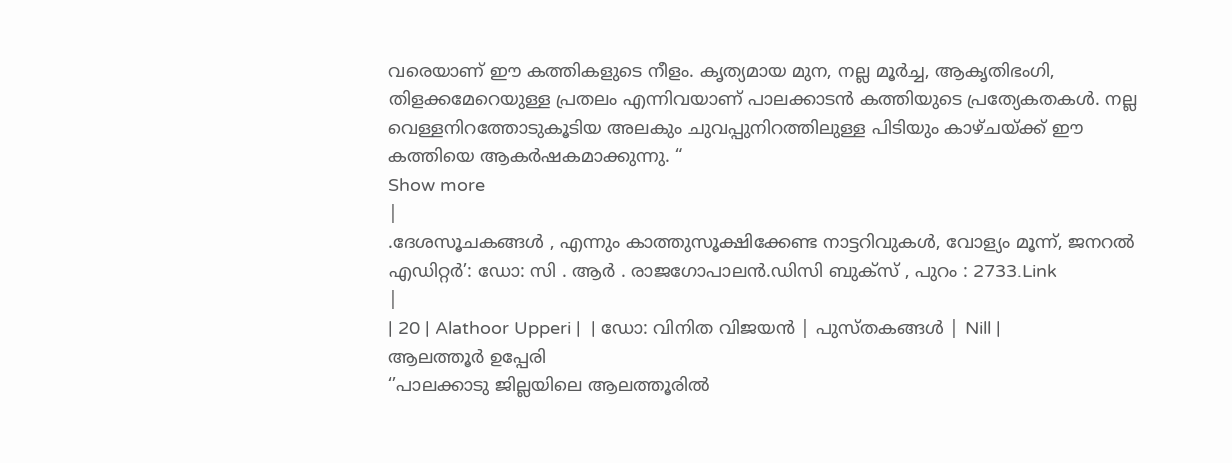വരെയാണ് ഈ കത്തികളുടെ നീളം. കൃത്യമായ മുന, നല്ല മൂർച്ച, ആകൃതിഭംഗി, തിളക്കമേറെയുള്ള പ്രതലം എന്നിവയാണ് പാലക്കാടൻ കത്തിയുടെ പ്രത്യേകതകൾ. നല്ല വെള്ളനിറത്തോടുകൂടിയ അലകും ചുവപ്പുനിറത്തിലുള്ള പിടിയും കാഴ്ചയ്ക്ക് ഈ കത്തിയെ ആകർഷകമാക്കുന്നു. “
Show more
|
.ദേശസൂചകങ്ങൾ , എന്നും കാത്തുസൂക്ഷിക്കേണ്ട നാട്ടറിവുകൾ, വോള്യം മൂന്ന്, ജനറൽ എഡിറ്റർ’: ഡോ: സി . ആർ . രാജഗോപാലൻ.ഡിസി ബുക്സ് , പുറം : 2733.Link
|
| 20 | Alathoor Upperi |  | ഡോ: വിനിത വിജയൻ | പുസ്തകങ്ങൾ | Nill |
ആലത്തൂർ ഉപ്പേരി
‘’പാലക്കാടു ജില്ലയിലെ ആലത്തൂരിൽ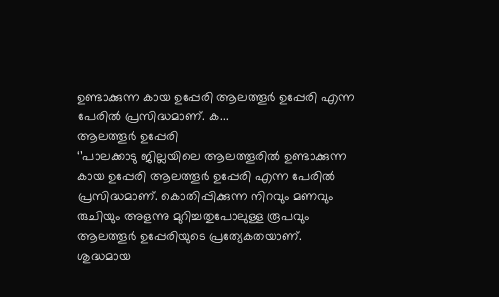ഉണ്ടാക്കുന്ന കായ ഉപ്പേരി ആലത്തൂർ ഉപ്പേരി എന്ന പേരിൽ പ്രസിദ്ധമാണ്. ക...
ആലത്തൂർ ഉപ്പേരി
‘’പാലക്കാടു ജില്ലയിലെ ആലത്തൂരിൽ ഉണ്ടാക്കുന്ന കായ ഉപ്പേരി ആലത്തൂർ ഉപ്പേരി എന്ന പേരിൽ പ്രസിദ്ധമാണ്. കൊതിപ്പിക്കുന്ന നിറവും മണവും രുചിയും അളന്നു മുറിച്ചതുപോലുള്ള രൂപവും ആലത്തൂർ ഉപ്പേരിയുടെ പ്രത്യേകതയാണ്. ശുദ്ധമായ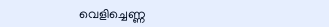വെളിച്ചെണ്ണ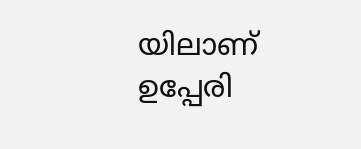യിലാണ് ഉപ്പേരി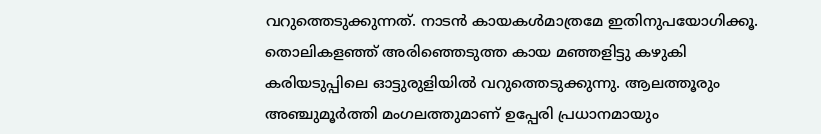വറുത്തെടുക്കുന്നത്. നാടൻ കായകൾമാത്രമേ ഇതിനുപയോഗിക്കൂ. തൊലികളഞ്ഞ് അരിഞ്ഞെടുത്ത കായ മഞ്ഞളിട്ടു കഴുകി കരിയടുപ്പിലെ ഓട്ടുരുളിയിൽ വറുത്തെടുക്കുന്നു. ആലത്തൂരും അഞ്ചുമൂർത്തി മംഗലത്തുമാണ് ഉപ്പേരി പ്രധാനമായും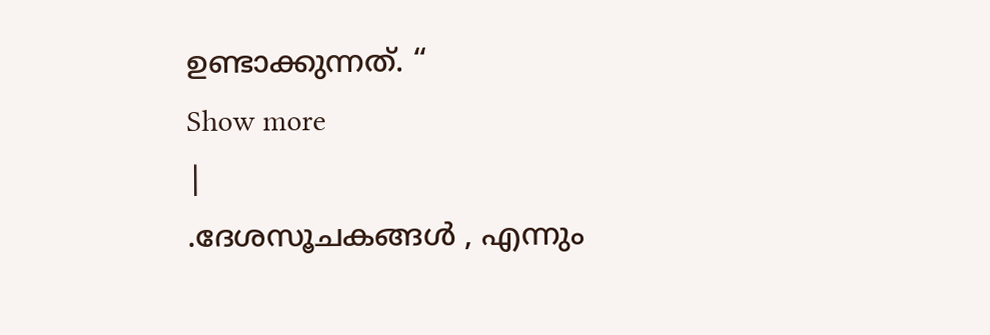ഉണ്ടാക്കുന്നത്. “
Show more
|
.ദേശസൂചകങ്ങൾ , എന്നും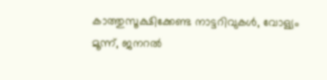കാത്തുസൂക്ഷിക്കേണ്ട നാട്ടറിവുകൾ, വോള്യം മൂന്ന്, ജനറൽ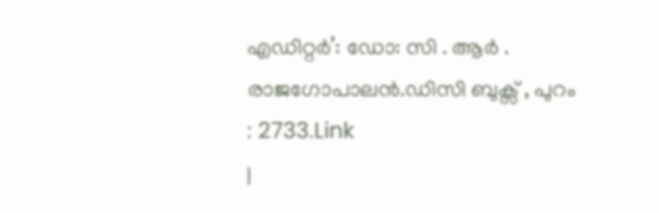എഡിറ്റർ’: ഡോ: സി . ആർ . രാജഗോപാലൻ.ഡിസി ബുക്സ് , പുറം : 2733.Link
|